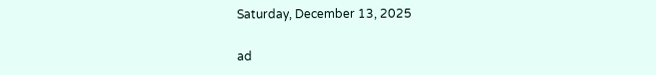Saturday, December 13, 2025

ad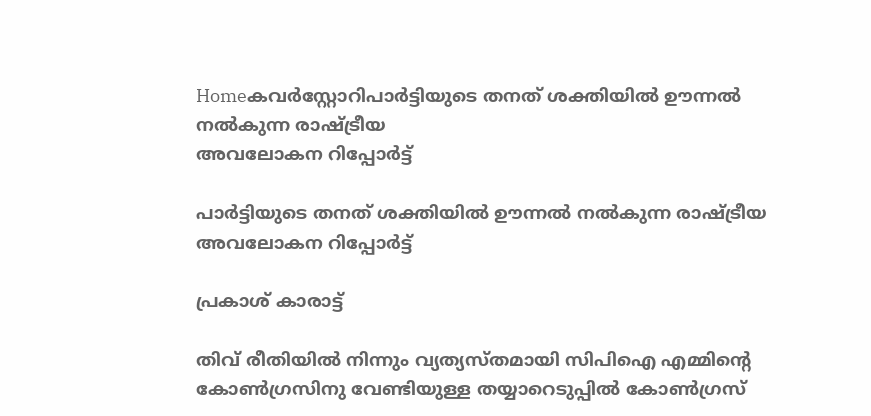Homeകവര്‍സ്റ്റോറിപാർട്ടിയുടെ തനത് ശക്തിയിൽ ഊന്നൽ നൽകുന്ന രാഷ്ട്രീയ
അവലോകന റിപ്പോർട്ട്

പാർട്ടിയുടെ തനത് ശക്തിയിൽ ഊന്നൽ നൽകുന്ന രാഷ്ട്രീയ
അവലോകന റിപ്പോർട്ട്

പ്രകാശ് കാരാട്ട്

തിവ് രീതിയിൽ നിന്നും വ്യത്യസ്തമായി സിപിഐ എമ്മിന്റെ കോൺഗ്രസിനു വേണ്ടിയുള്ള തയ്യാറെടുപ്പിൽ കോൺഗ്രസ്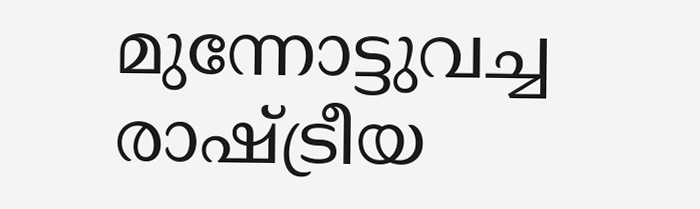മുന്നോട്ടുവച്ച രാഷ്ട്രീയ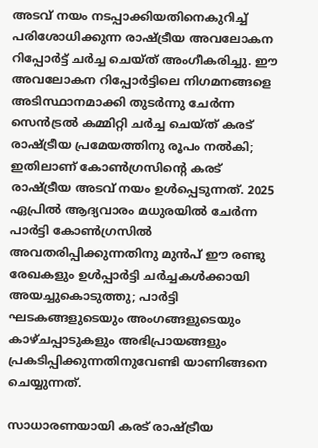അടവ് നയം നടപ്പാക്കിയതിനെകുറിച്ച് പരിശോധിക്കുന്ന രാഷ്ട്രീയ അവലോകന റിപ്പോർട്ട് ചർച്ച ചെയ്ത് അംഗീകരിച്ചു. ഈ അവലോകന റിപ്പോർട്ടിലെ നിഗമനങ്ങളെ അടിസ്ഥാനമാക്കി തുടർന്നു ചേർന്ന സെൻട്രൽ കമ്മിറ്റി ചർച്ച ചെയ്ത് കരട് രാഷ്ട്രീയ പ്രമേയത്തിനു രൂപം നൽകി; ഇതിലാണ് കോൺഗ്രസിന്റെ കരട് രാഷ്ട്രീയ അടവ് നയം ഉൾപ്പെടുന്നത്. 2025 ഏപ്രിൽ ആദ്യവാരം മധുരയിൽ ചേർന്ന പാർട്ടി കോൺഗ്രസിൽ അവതരിപ്പിക്കുന്നതിനു മുൻപ് ഈ രണ്ടു രേഖകളും ഉൾപ്പാർട്ടി ചർച്ചകൾക്കായി അയച്ചുകൊടുത്തു; പാർട്ടി ഘടകങ്ങളുടെയും അംഗങ്ങളുടെയും കാഴ്ചപ്പാടുകളും അഭിപ്രായങ്ങളും പ്രകടിപ്പിക്കുന്നതിനുവേണ്ടി യാണിങ്ങനെ ചെയ്യുന്നത്.

സാധാരണയായി കരട് രാഷ്ട്രീയ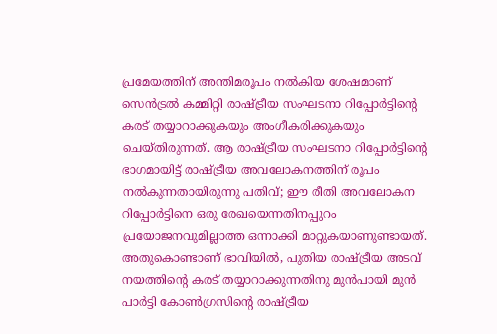പ്രമേയത്തിന് അന്തിമരൂപം നൽകിയ ശേഷമാണ് സെൻട്രൽ കമ്മിറ്റി രാഷ്ട്രീയ സംഘടനാ റിപ്പോർട്ടിന്റെ കരട് തയ്യാറാക്കുകയും അംഗീകരിക്കുകയും ചെയ്തിരുന്നത്. ആ രാഷ്ട്രീയ സംഘടനാ റിപ്പോർട്ടിന്റെ ഭാഗമായിട്ട് രാഷ്ട്രീയ അവലോകനത്തിന് രൂപം നൽകുന്നതായിരുന്നു പതിവ്; ഈ രീതി അവലോകന റിപ്പോർട്ടിനെ ഒരു രേഖയെന്നതിനപ്പുറം പ്രയോജനവുമില്ലാത്ത ഒന്നാക്കി മാറ്റുകയാണുണ്ടായത്. അതുകൊണ്ടാണ് ഭാവിയിൽ, പുതിയ രാഷ്ട്രീയ അടവ് നയത്തിന്റെ കരട് തയ്യാറാക്കുന്നതിനു മുൻപായി മുൻ പാർട്ടി കോൺഗ്രസിന്റെ രാഷ്ട്രീയ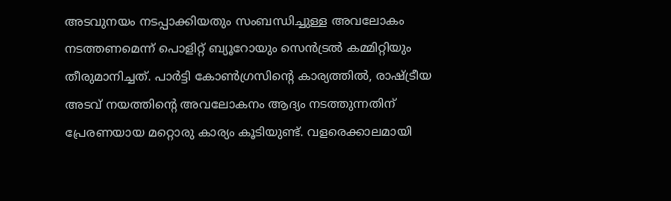അടവുനയം നടപ്പാക്കിയതും സംബന്ധിച്ചുള്ള അവലോകം നടത്തണമെന്ന് പൊളിറ്റ് ബ്യൂറോയും സെൻട്രൽ കമ്മിറ്റിയും തീരുമാനിച്ചത്. പാർട്ടി കോൺഗ്രസിന്റെ കാര്യത്തിൽ, രാഷ്ട്രീയ അടവ് നയത്തിന്റെ അവലോകനം ആദ്യം നടത്തുന്നതിന് പ്രേരണയായ മറ്റൊരു കാര്യം കൂടിയുണ്ട്. വളരെക്കാലമായി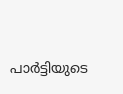പാർട്ടിയുടെ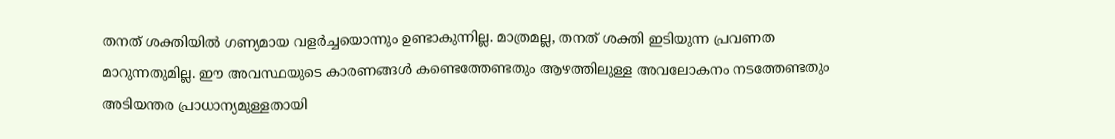തനത് ശക്തിയിൽ ഗണ്യമായ വളർച്ചയൊന്നും ഉണ്ടാകുന്നില്ല. മാത്രമല്ല, തനത് ശക്തി ഇടിയുന്ന പ്രവണത മാറുന്നതുമില്ല. ഈ അവസ്ഥയുടെ കാരണങ്ങൾ കണ്ടെത്തേണ്ടതും ആഴത്തിലുള്ള അവലോകനം നടത്തേണ്ടതും അടിയന്തര പ്രാധാന്യമുള്ളതായി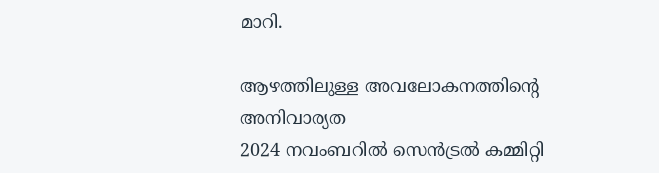മാറി.

ആഴത്തിലുള്ള അവലോകനത്തിന്റെ
അനിവാര്യത
2024 നവംബറിൽ സെൻട്രൽ കമ്മിറ്റി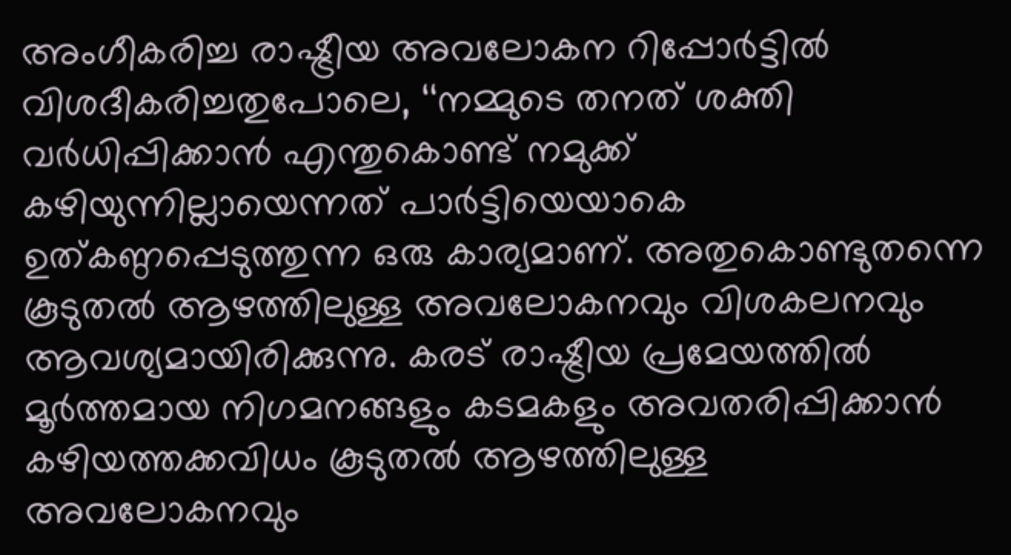അംഗീകരിച്ച രാഷ്ട്രീയ അവലോകന റിപ്പോർട്ടിൽ വിശദീകരിച്ചതുപോലെ, ‘‘നമ്മുടെ തനത് ശക്തി വർധിപ്പിക്കാൻ എന്തുകൊണ്ട് നമുക്ക് കഴിയുന്നില്ലായെന്നത് പാർട്ടിയെയാകെ ഉത്കണ്ഠപ്പെടുത്തുന്ന ഒരു കാര്യമാണ്. അതുകൊണ്ടുതന്നെ കൂടുതൽ ആഴത്തിലുള്ള അവലോകനവും വിശകലനവും ആവശ്യമായിരിക്കുന്നു. കരട് രാഷ്ട്രീയ പ്രമേയത്തിൽ മൂർത്തമായ നിഗമനങ്ങളും കടമകളും അവതരിപ്പിക്കാൻ കഴിയത്തക്കവിധം കൂടുതൽ ആഴത്തിലുള്ള അവലോകനവും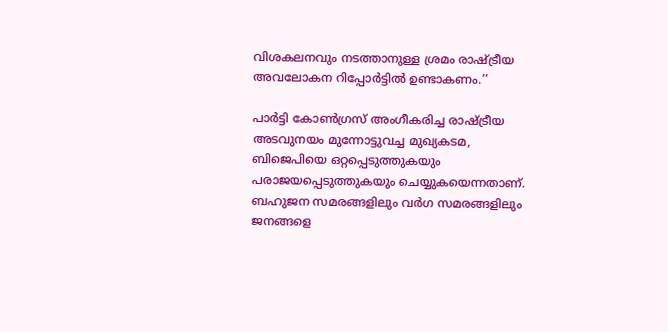വിശകലനവും നടത്താനുള്ള ശ്രമം രാഷ്ട്രീയ അവലോകന റിപ്പോർട്ടിൽ ഉണ്ടാകണം.’’

പാർട്ടി കോൺഗ്രസ് അംഗീകരിച്ച രാഷ്ട്രീയ അടവുനയം മുന്നോട്ടുവച്ച മുഖ്യകടമ, ബിജെപിയെ ഒറ്റപ്പെടുത്തുകയും പരാജയപ്പെടുത്തുകയും ചെയ്യുകയെന്നതാണ്. ബഹുജന സമരങ്ങളിലും വർഗ സമരങ്ങളിലും ജനങ്ങളെ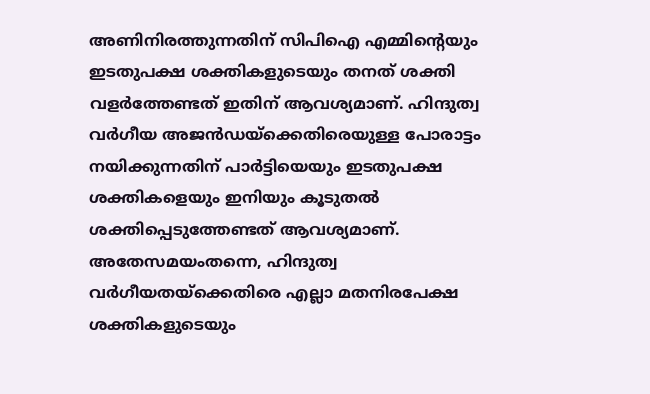അണിനിരത്തുന്നതിന് സിപിഐ എമ്മിന്റെയും ഇടതുപക്ഷ ശക്തികളുടെയും തനത് ശക്തി വളർത്തേണ്ടത് ഇതിന് ആവശ്യമാണ്. ഹിന്ദുത്വ വർഗീയ അജൻഡയ്ക്കെതിരെയുള്ള പോരാട്ടം നയിക്കുന്നതിന് പാർട്ടിയെയും ഇടതുപക്ഷ ശക്തികളെയും ഇനിയും കൂടുതൽ ശക്തിപ്പെടുത്തേണ്ടത് ആവശ്യമാണ്. അതേസമയംതന്നെ, ഹിന്ദുത്വ വർഗീയതയ്ക്കെതിരെ എല്ലാ മതനിരപേക്ഷ ശക്തികളുടെയും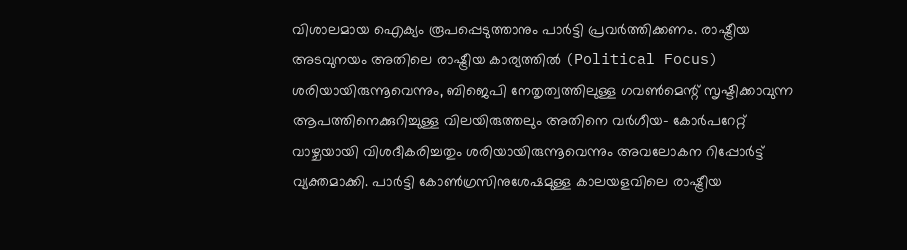വിശാലമായ ഐക്യം രൂപപ്പെടുത്താനും പാർട്ടി പ്രവർത്തിക്കണം. രാഷ്ട്രീയ അടവുനയം അതിലെ രാഷ്ട്രീയ കാര്യത്തിൽ (Political Focus) ശരിയായിരുന്നൂവെന്നും, ബിജെപി നേതൃത്വത്തിലുള്ള ഗവൺമെന്റ് സൃഷ്ടിക്കാവുന്ന ആപത്തിനെക്കുറിച്ചുള്ള വിലയിരുത്തലും അതിനെ വർഗീയ– കോർപറേറ്റ് വാഴ്ചയായി വിശദീകരിച്ചതും ശരിയായിരുന്നൂവെന്നും അവലോകന റിപ്പോർട്ട് വ്യക്തമാക്കി. പാർട്ടി കോൺഗ്രസിനുശേഷമുള്ള കാലയളവിലെ രാഷ്ട്രീയ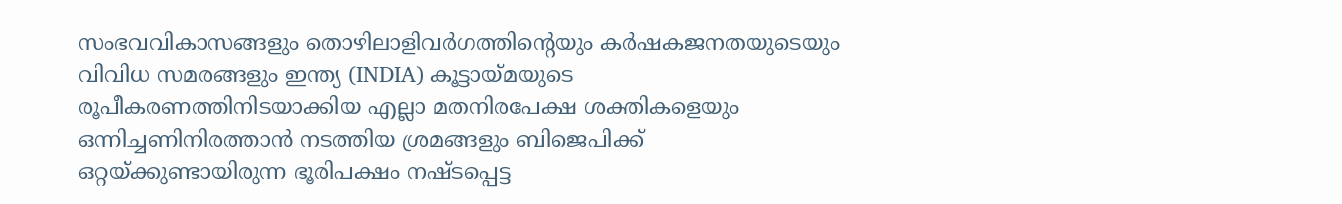സംഭവവികാസങ്ങളും തൊഴിലാളിവർഗത്തിന്റെയും കർഷകജനതയുടെയും വിവിധ സമരങ്ങളും ഇന്ത്യ (INDIA) കൂട്ടായ്മയുടെ രൂപീകരണത്തിനിടയാക്കിയ എല്ലാ മതനിരപേക്ഷ ശക്തികളെയും ഒന്നിച്ചണിനിരത്താൻ നടത്തിയ ശ്രമങ്ങളും ബിജെപിക്ക് ഒറ്റയ്ക്കുണ്ടായിരുന്ന ഭൂരിപക്ഷം നഷ്ടപ്പെട്ട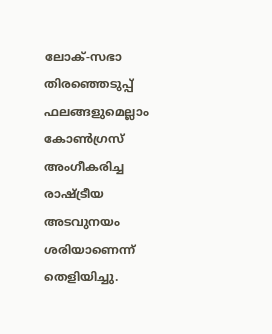ലോക്-സഭാ തിരഞ്ഞെടുപ്പ് ഫലങ്ങളുമെല്ലാം കോൺഗ്രസ് അംഗീകരിച്ച രാഷ്ട്രീയ അടവുനയം ശരിയാണെന്ന് തെളിയിച്ചു.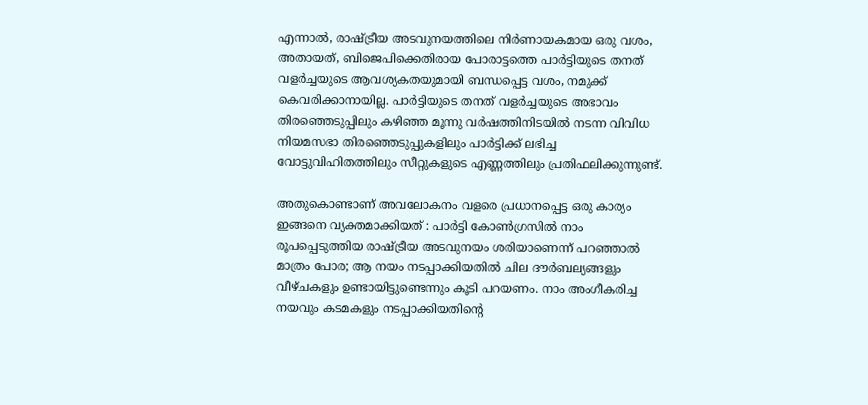എന്നാൽ, രാഷ്ട്രീയ അടവുനയത്തിലെ നിർണായകമായ ഒരു വശം, അതായത്, ബിജെപിക്കെതിരായ പോരാട്ടത്തെ പാർട്ടിയുടെ തനത് വളർച്ചയുടെ ആവശ്യകതയുമായി ബന്ധപ്പെട്ട വശം, നമുക്ക് കെവരിക്കാനായില്ല. പാർട്ടിയുടെ തനത് വളർച്ചയുടെ അഭാവം തിരഞ്ഞെടുപ്പിലും കഴിഞ്ഞ മൂന്നു വർഷത്തിനിടയിൽ നടന്ന വിവിധ നിയമസഭാ തിരഞ്ഞെടുപ്പുകളിലും പാർട്ടിക്ക് ലഭിച്ച വോട്ടുവിഹിതത്തിലും സീറ്റുകളുടെ എണ്ണത്തിലും പ്രതിഫലിക്കുന്നുണ്ട്.

അതുകൊണ്ടാണ് അവലോകനം വളരെ പ്രധാനപ്പെട്ട ഒരു കാര്യം ഇങ്ങനെ വ്യക്തമാക്കിയത് : പാർട്ടി കോൺഗ്രസിൽ നാം രൂപപ്പെടുത്തിയ രാഷ്ട്രീയ അടവുനയം ശരിയാണെന്ന് പറഞ്ഞാൽ മാത്രം പോര; ആ നയം നടപ്പാക്കിയതിൽ ചില ദൗർബല്യങ്ങളും വീഴ്ചകളും ഉണ്ടായിട്ടുണ്ടെന്നും കൂടി പറയണം. നാം അംഗീകരിച്ച നയവും കടമകളും നടപ്പാക്കിയതിന്റെ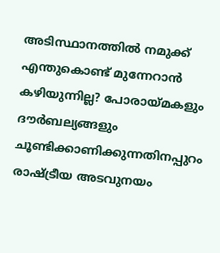അടിസ്ഥാനത്തിൽ നമുക്ക് എന്തുകൊണ്ട് മുന്നേറാൻ കഴിയുന്നില്ല? പോരായ്മകളും ദൗർബല്യങ്ങളും ചൂണ്ടിക്കാണിക്കുന്നതിനപ്പുറം രാഷ്ട്രീയ അടവുനയം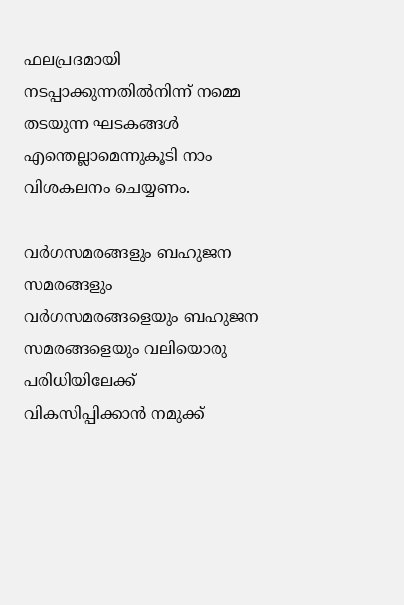ഫലപ്രദമായി നടപ്പാക്കുന്നതിൽനിന്ന് നമ്മെ തടയുന്ന ഘടകങ്ങൾ എന്തെല്ലാമെന്നുകൂടി നാം വിശകലനം ചെയ്യണം.

വർഗസമരങ്ങളും ബഹുജന സമരങ്ങളും
വർഗസമരങ്ങളെയും ബഹുജന സമരങ്ങളെയും വലിയൊരു പരിധിയിലേക്ക് വികസിപ്പിക്കാൻ നമുക്ക്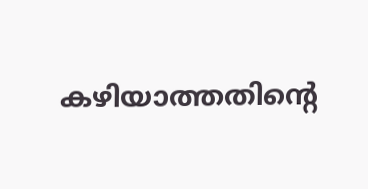കഴിയാത്തതിന്റെ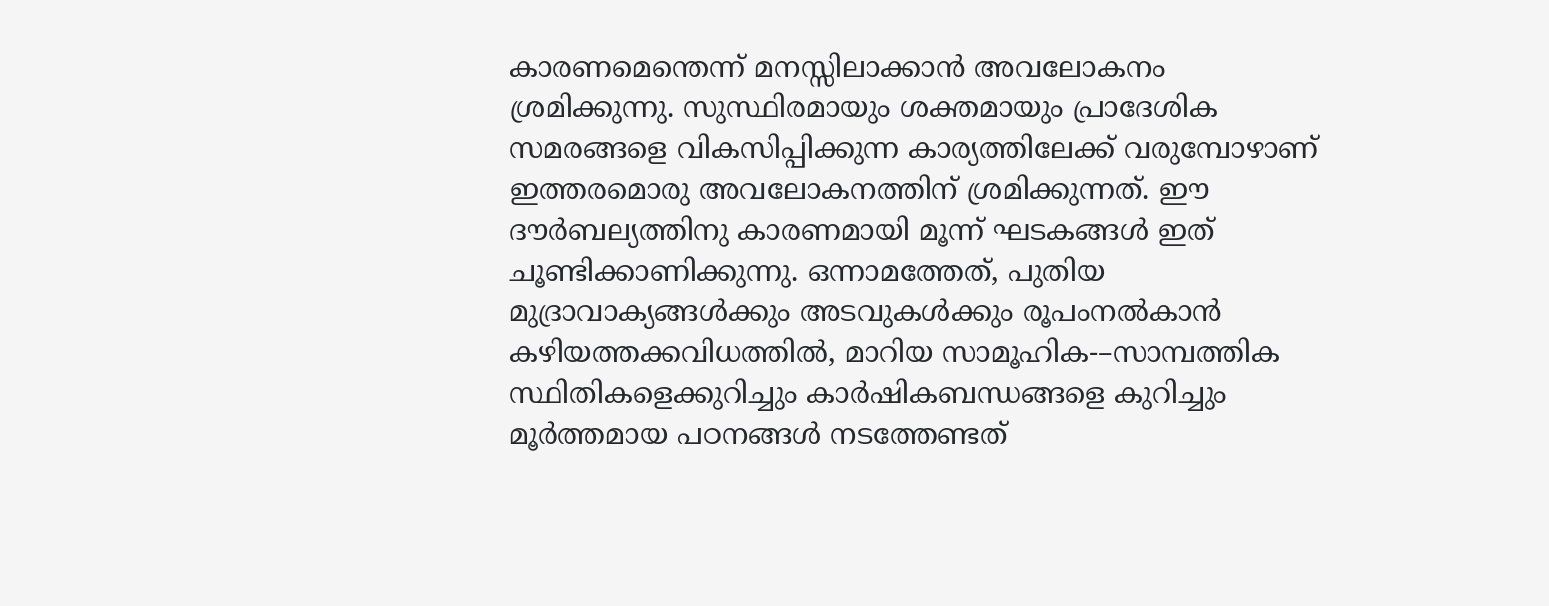കാരണമെന്തെന്ന് മനസ്സിലാക്കാൻ അവലോകനം ശ്രമിക്കുന്നു. സുസ്ഥിരമായും ശക്തമായും പ്രാദേശിക സമരങ്ങളെ വികസിപ്പിക്കുന്ന കാര്യത്തിലേക്ക് വരുമ്പോഴാണ് ഇത്തരമൊരു അവലോകനത്തിന് ശ്രമിക്കുന്നത്. ഈ ദൗർബല്യത്തിനു കാരണമായി മൂന്ന് ഘടകങ്ങൾ ഇത് ചൂണ്ടിക്കാണിക്കുന്നു. ഒന്നാമത്തേത്, പുതിയ മുദ്രാവാക്യങ്ങൾക്കും അടവുകൾക്കും രൂപംനൽകാൻ കഴിയത്തക്കവിധത്തിൽ, മാറിയ സാമൂഹിക-–സാമ്പത്തിക സ്ഥിതികളെക്കുറിച്ചും കാർഷികബന്ധങ്ങളെ കുറിച്ചും മൂർത്തമായ പഠനങ്ങൾ നടത്തേണ്ടത്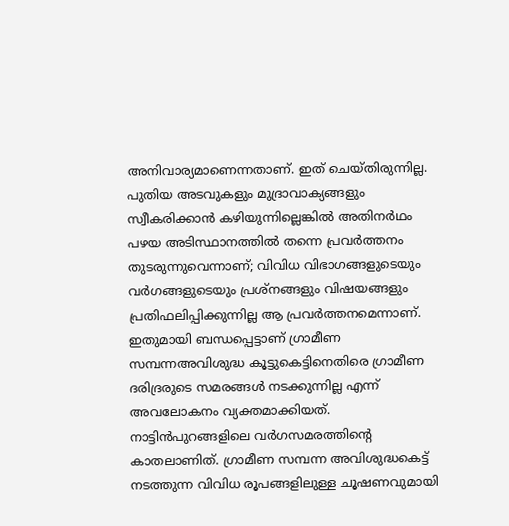അനിവാര്യമാണെന്നതാണ്. ഇത് ചെയ്തിരുന്നില്ല. പുതിയ അടവുകളും മുദ്രാവാക്യങ്ങളും സ്വീകരിക്കാൻ കഴിയുന്നില്ലെങ്കിൽ അതിനർഥം പഴയ അടിസ്ഥാനത്തിൽ തന്നെ പ്രവർത്തനം തുടരുന്നുവെന്നാണ്; വിവിധ വിഭാഗങ്ങളുടെയും വർഗങ്ങളുടെയും പ്രശ്നങ്ങളും വിഷയങ്ങളും പ്രതിഫലിപ്പിക്കുന്നില്ല ആ പ്രവർത്തനമെന്നാണ്. ഇതുമായി ബന്ധപ്പെട്ടാണ് ഗ്രാമീണ സമ്പന്നഅവിശുദ്ധ കൂട്ടുകെട്ടിനെതിരെ ഗ്രാമീണ ദരിദ്രരുടെ സമരങ്ങൾ നടക്കുന്നില്ല എന്ന് അവലോകനം വ്യക്തമാക്കിയത്. നാട്ടിൻപുറങ്ങളിലെ വർഗസമരത്തിന്റെ കാതലാണിത്. ഗ്രാമീണ സമ്പന്ന അവിശുദ്ധകെട്ട് നടത്തുന്ന വിവിധ രൂപങ്ങളിലുള്ള ചൂഷണവുമായി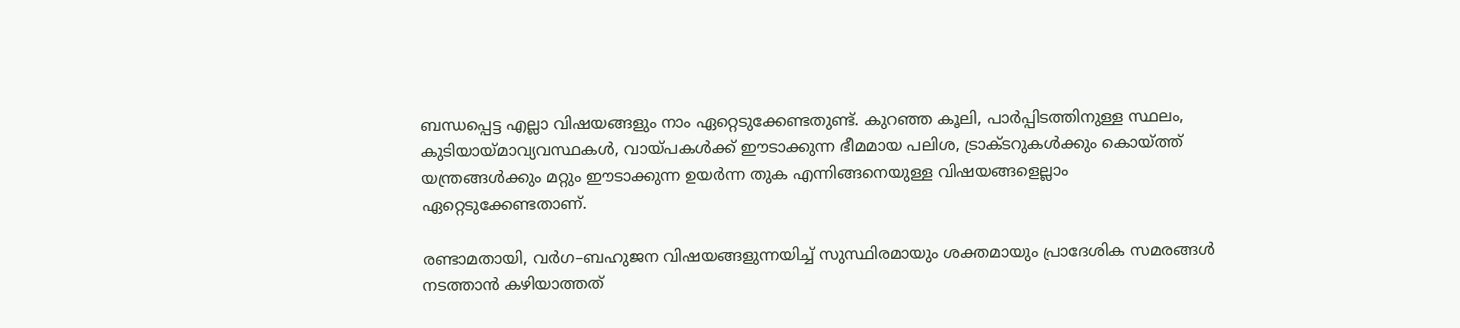ബന്ധപ്പെട്ട എല്ലാ വിഷയങ്ങളും നാം ഏറ്റെടുക്കേണ്ടതുണ്ട്. കുറഞ്ഞ കൂലി, പാർപ്പിടത്തിനുള്ള സ്ഥലം, കുടിയായ്മാവ്യവസ്ഥകൾ, വായ്പകൾക്ക് ഈടാക്കുന്ന ഭീമമായ പലിശ, ട്രാക്ടറുകൾക്കും കൊയ്ത്ത് യന്ത്രങ്ങൾക്കും മറ്റും ഈടാക്കുന്ന ഉയർന്ന തുക എന്നിങ്ങനെയുള്ള വിഷയങ്ങളെല്ലാം ഏറ്റെടുക്കേണ്ടതാണ്.

രണ്ടാമതായി, വർഗ–ബഹുജന വിഷയങ്ങളുന്നയിച്ച് സുസ്ഥിരമായും ശക്തമായും പ്രാദേശിക സമരങ്ങൾ നടത്താൻ കഴിയാത്തത്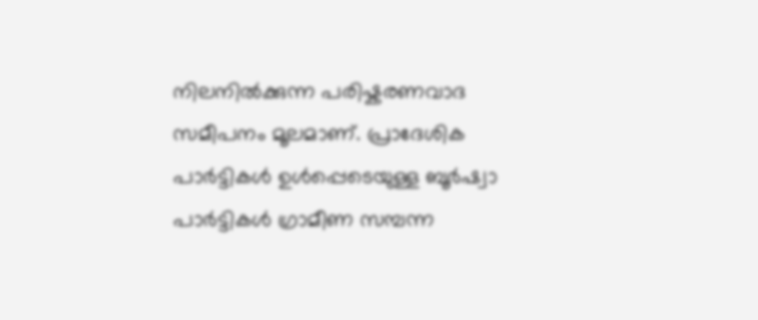നിലനിൽക്കുന്ന പരിഷ്കരണവാദ സമീപനം മൂലമാണ്. പ്രാദേശിക പാർട്ടികൾ ഉൾപ്പെടെയുള്ള ബൂർഷ്വാ പാർട്ടികൾ ഗ്രാമീണ സമ്പന്ന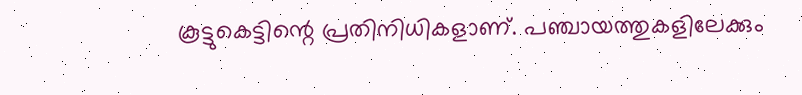കൂട്ടുകെട്ടിന്റെ പ്രതിനിധികളാണ്. പഞ്ചായത്തുകളിലേക്കും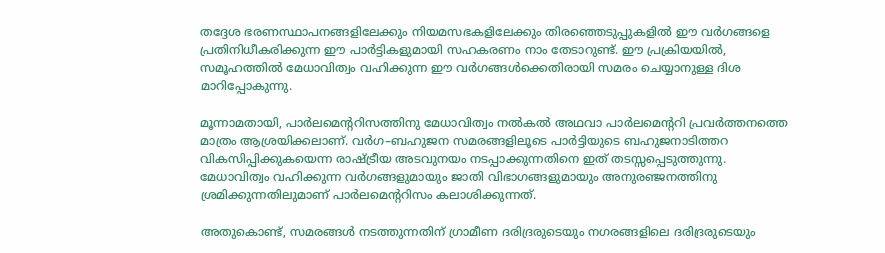തദ്ദേശ ഭരണസ്ഥാപനങ്ങളിലേക്കും നിയമസഭകളിലേക്കും തിരഞ്ഞെടുപ്പുകളിൽ ഈ വർഗങ്ങളെ പ്രതിനിധീകരിക്കുന്ന ഈ പാർട്ടികളുമായി സഹകരണം നാം തേടാറുണ്ട്. ഈ പ്രക്രിയയിൽ, സമൂഹത്തിൽ മേധാവിത്വം വഹിക്കുന്ന ഈ വർഗങ്ങൾക്കെതിരായി സമരം ചെയ്യാനുള്ള ദിശ മാറിപ്പോകുന്നു.

മൂന്നാമതായി, പാർലമെന്ററിസത്തിനു മേധാവിത്വം നൽകൽ അഥവാ പാർലമെന്ററി പ്രവർത്തനത്തെ മാത്രം ആശ്രയിക്കലാണ്. വർഗ–ബഹുജന സമരങ്ങളിലൂടെ പാർട്ടിയുടെ ബഹുജനാടിത്തറ വികസിപ്പിക്കുകയെന്ന രാഷ്ട്രീയ അടവുനയം നടപ്പാക്കുന്നതിനെ ഇത് തടസ്സപ്പെടുത്തുന്നു. മേധാവിത്വം വഹിക്കുന്ന വർഗങ്ങളുമായും ജാതി വിഭാഗങ്ങളുമായും അനുരഞ്ജനത്തിനു ശ്രമിക്കുന്നതിലുമാണ് പാർലമെന്ററിസം കലാശിക്കുന്നത്.

അതുകൊണ്ട്, സമരങ്ങൾ നടത്തുന്നതിന് ഗ്രാമീണ ദരിദ്രരുടെയും നഗരങ്ങളിലെ ദരിദ്രരുടെയും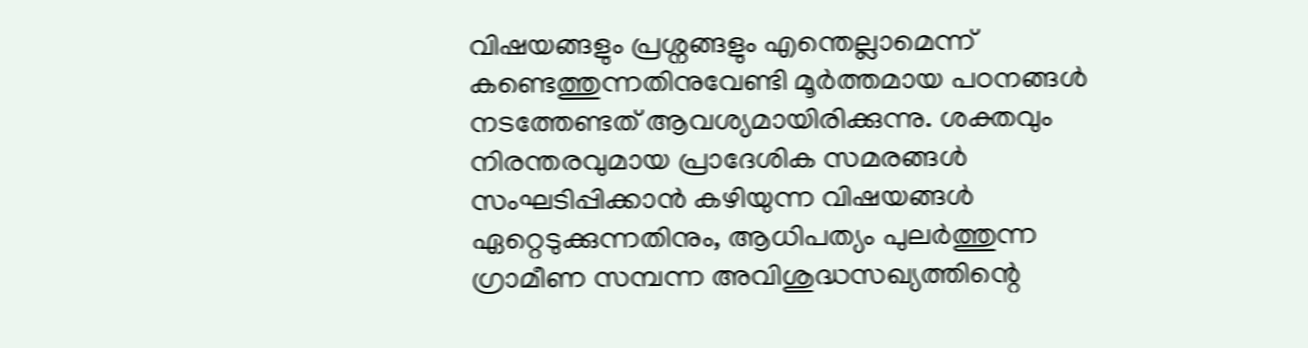വിഷയങ്ങളും പ്രശ്നങ്ങളും എന്തെല്ലാമെന്ന് കണ്ടെത്തുന്നതിനുവേണ്ടി മൂർത്തമായ പഠനങ്ങൾ നടത്തേണ്ടത് ആവശ്യമായിരിക്കുന്നു. ശക്തവും നിരന്തരവുമായ പ്രാദേശിക സമരങ്ങൾ സംഘടിപ്പിക്കാൻ കഴിയുന്ന വിഷയങ്ങൾ ഏറ്റെടുക്കുന്നതിനും, ആധിപത്യം പുലർത്തുന്ന ഗ്രാമീണ സമ്പന്ന അവിശുദ്ധസഖ്യത്തിന്റെ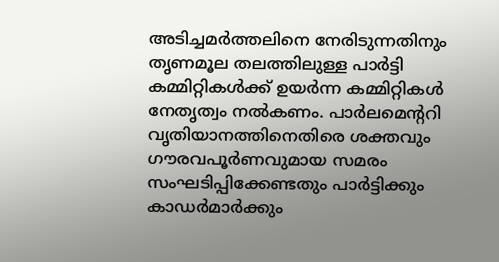അടിച്ചമർത്തലിനെ നേരിടുന്നതിനും തൃണമൂല തലത്തിലുള്ള പാർട്ടി കമ്മിറ്റികൾക്ക് ഉയർന്ന കമ്മിറ്റികൾ നേതൃത്വം നൽകണം. പാർലമെന്ററി വൃതിയാനത്തിനെതിരെ ശക്തവും ഗൗരവപൂർണവുമായ സമരം സംഘടിപ്പിക്കേണ്ടതും പാർട്ടിക്കും കാഡർമാർക്കും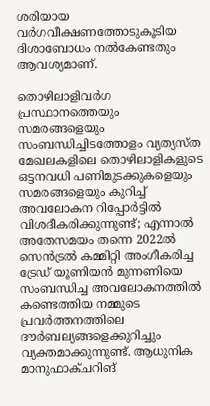ശരിയായ വർഗവീക്ഷണത്തോടുകൂടിയ ദിശാബോധം നൽകേണ്ടതും ആവശ്യമാണ്.

തൊഴിലാളിവർഗ പ്രസ്ഥാനത്തെയും സമരങ്ങളെയും സംബന്ധിച്ചിടത്തോളം വ്യത്യസ്ത മേഖലകളിലെ തൊഴിലാളികളുടെ ഒട്ടനവധി പണിമുടക്കുകളെയും സമരങ്ങളെയും കുറിച്ച് അവലോകന റിപ്പോർട്ടിൽ വിശദീകരിക്കുന്നുണ്ട്; എന്നാൽ അതേസമയം തന്നെ 2022ൽ സെൻട്രൽ കമ്മിറ്റി അംഗീകരിച്ച ട്രേഡ് യൂണിയൻ മുന്നണിയെ സംബന്ധിച്ച അവലോകനത്തിൽ കണ്ടെത്തിയ നമ്മുടെ പ്രവർത്തനത്തിലെ ദൗർബല്യങ്ങളെക്കുറിച്ചും വ്യക്തമാക്കുന്നുണ്ട്. ആധുനിക മാനുഫാക്ചറിങ്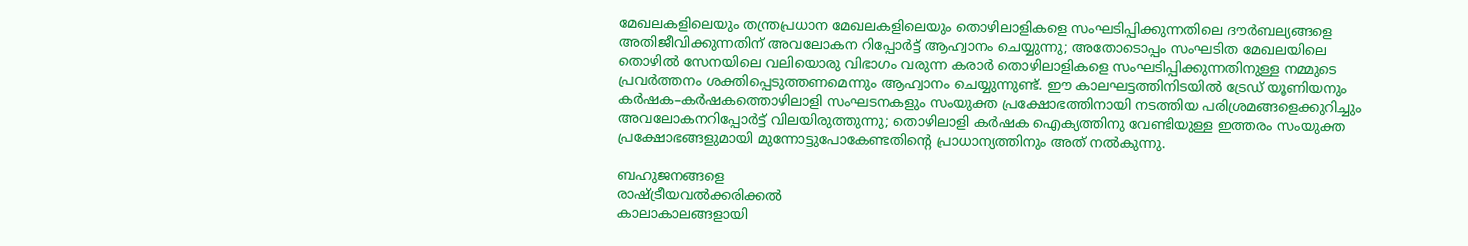മേഖലകളിലെയും തന്ത്രപ്രധാന മേഖലകളിലെയും തൊഴിലാളികളെ സംഘടിപ്പിക്കുന്നതിലെ ദൗർബല്യങ്ങളെ അതിജീവിക്കുന്നതിന് അവലോകന റിപ്പോർട്ട് ആഹ്വാനം ചെയ്യുന്നു; അതോടൊപ്പം സംഘടിത മേഖലയിലെ തൊഴിൽ സേനയിലെ വലിയൊരു വിഭാഗം വരുന്ന കരാർ തൊഴിലാളികളെ സംഘടിപ്പിക്കുന്നതിനുള്ള നമ്മുടെ പ്രവർത്തനം ശക്തിപ്പെടുത്തണമെന്നും ആഹ്വാനം ചെയ്യുന്നുണ്ട്. ഈ കാലഘട്ടത്തിനിടയിൽ ട്രേഡ് യൂണിയനും കർഷക–കർഷകത്തൊഴിലാളി സംഘടനകളും സംയുക്ത പ്രക്ഷോഭത്തിനായി നടത്തിയ പരിശ്രമങ്ങളെക്കുറിച്ചും അവലോകനറിപ്പോർട്ട് വിലയിരുത്തുന്നു; തൊഴിലാളി കർഷക ഐക്യത്തിനു വേണ്ടിയുള്ള ഇത്തരം സംയുക്ത പ്രക്ഷോഭങ്ങളുമായി മുന്നോട്ടുപോകേണ്ടതിന്റെ പ്രാധാന്യത്തിനും അത് നൽകുന്നു.

ബഹുജനങ്ങളെ
രാഷ്ട്രീയവൽക്കരിക്കൽ
കാലാകാലങ്ങളായി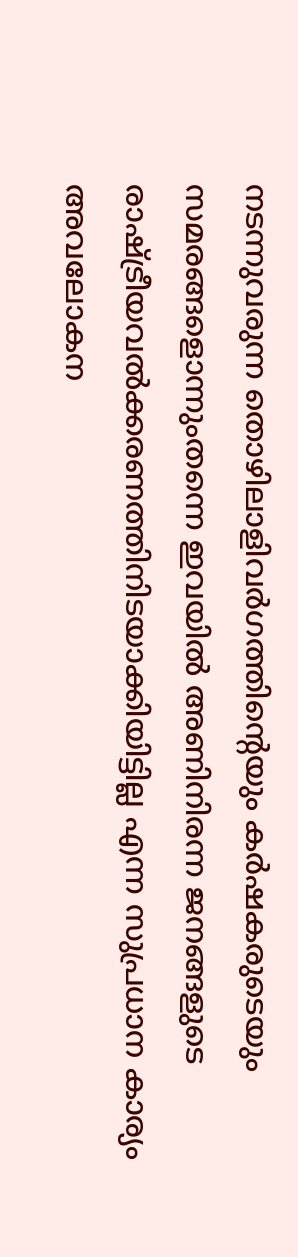നടന്നുവരുന്ന തൊഴിലാളിവർഗത്തിന്റെയും കർഷകരുടെയും സമരങ്ങളൊന്നുംതന്നെ ഇവയിൽ അണിനിരന്ന ജനങ്ങളുടെ രാഷ്ട്രീയവൽക്കരണത്തിനിടയാക്കിയിട്ടില്ല എന്ന സുപ്രധാന കാര്യം അവലോകന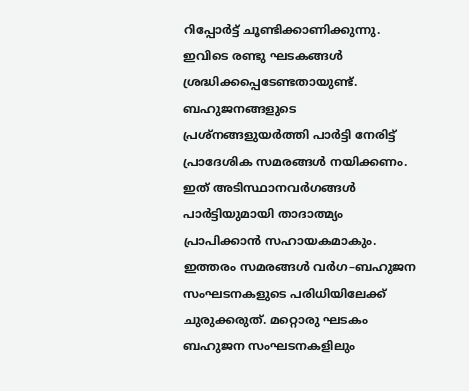റിപ്പോർട്ട് ചൂണ്ടിക്കാണിക്കുന്നു. ഇവിടെ രണ്ടു ഘടകങ്ങൾ ശ്രദ്ധിക്കപ്പെടേണ്ടതായുണ്ട്. ബഹുജനങ്ങളുടെ പ്രശ്നങ്ങളുയർത്തി പാർട്ടി നേരിട്ട് പ്രാദേശിക സമരങ്ങൾ നയിക്കണം. ഇത് അടിസ്ഥാനവർഗങ്ങൾ പാർട്ടിയുമായി താദാത്മ്യം പ്രാപിക്കാൻ സഹായകമാകും. ഇത്തരം സമരങ്ങൾ വർഗ–ബഹുജന സംഘടനകളുടെ പരിധിയിലേക്ക് ചുരുക്കരുത്. മറ്റൊരു ഘടകം ബഹുജന സംഘടനകളിലും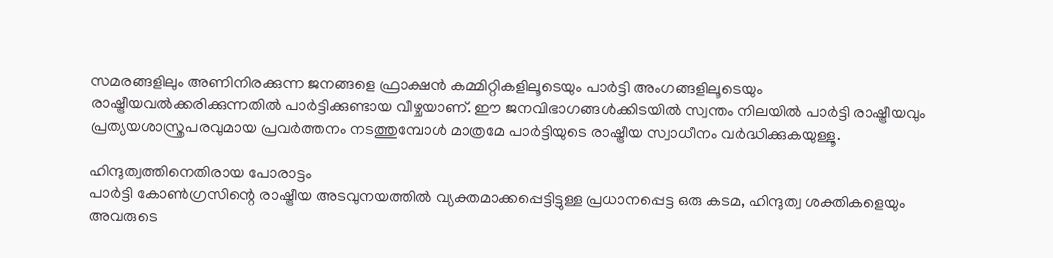സമരങ്ങളിലും അണിനിരക്കുന്ന ജനങ്ങളെ ഫ്രാക്ഷൻ കമ്മിറ്റികളിലൂടെയും പാർട്ടി അംഗങ്ങളിലൂടെയും രാഷ്ട്രീയവൽക്കരിക്കുന്നതിൽ പാർട്ടിക്കുണ്ടായ വീഴ്ചയാണ്. ഈ ജനവിഭാഗങ്ങൾക്കിടയിൽ സ്വന്തം നിലയിൽ പാർട്ടി രാഷ്ട്രീയവും പ്രത്യയശാസ്ത്രപരവുമായ പ്രവർത്തനം നടത്തുമ്പോൾ മാത്രമേ പാർട്ടിയുടെ രാഷ്ട്രീയ സ്വാധീനം വർദ്ധിക്കുകയുള്ളൂ.

ഹിന്ദുത്വത്തിനെതിരായ പോരാട്ടം
പാർട്ടി കോൺഗ്രസിന്റെ രാഷ്ട്രീയ അടവുനയത്തിൽ വ്യക്തമാക്കപ്പെട്ടിട്ടുള്ള പ്രധാനപ്പെട്ട ഒരു കടമ, ഹിന്ദുത്വ ശക്തികളെയും അവരുടെ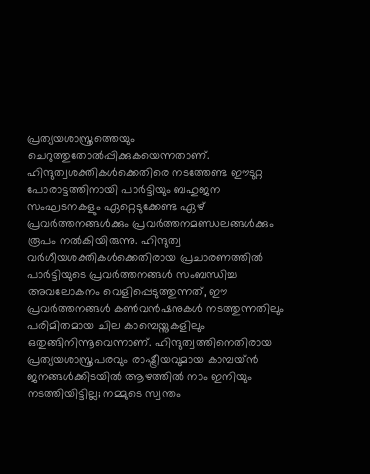പ്രത്യയശാസ്ത്രത്തെയും ചെറുത്തുതോൽപ്പിക്കുകയെന്നതാണ്. ഹിന്ദുത്വശക്തികൾക്കെതിരെ നടത്തേണ്ട ഈടുറ്റ പോരാട്ടത്തിനായി പാർട്ടിയും ബഹുജന സംഘടനകളും ഏറ്റെടുക്കേണ്ട ഏഴ് പ്രവർത്തനങ്ങൾക്കും പ്രവർത്തനമണ്ഡലങ്ങൾക്കും രൂപം നൽകിയിരുന്നു. ഹിന്ദുത്വ വർഗീയശക്തികൾക്കെതിരായ പ്രചാരണത്തിൽ പാർട്ടിയുടെ പ്രവർത്തനങ്ങൾ സംബന്ധിച്ച അവലോകനം വെളിപ്പെടുത്തുന്നത്, ഈ പ്രവർത്തനങ്ങൾ കൺവൻഷനുകൾ നടത്തുന്നതിലും പരിമിതമായ ചില കാമ്പെയ്നുകളിലും ഒതുങ്ങിനിന്നൂവെന്നാണ്. ഹിന്ദുത്വത്തിനെതിരായ പ്രത്യയശാസ്ത്രപരവും രാഷ്ട്രീയവുമായ കാമ്പയ്ൻ ജനങ്ങൾക്കിടയിൽ ആഴത്തിൽ നാം ഇനിയും നടത്തിയിട്ടില്ല; നമ്മുടെ സ്വന്തം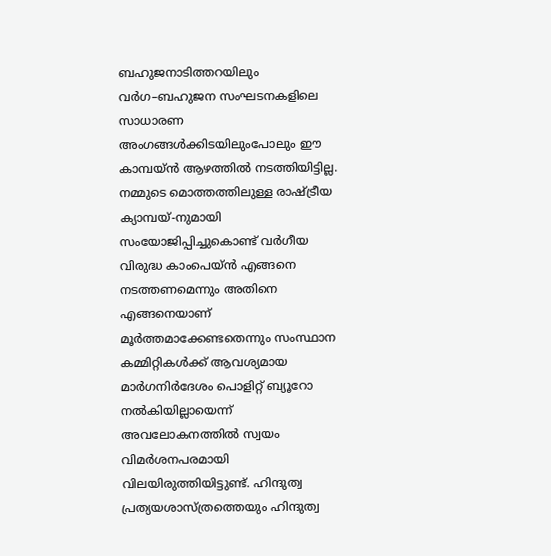ബഹുജനാടിത്തറയിലും വർഗ–ബഹുജന സംഘടനകളിലെ സാധാരണ അംഗങ്ങൾക്കിടയിലുംപോലും ഈ കാമ്പയ്ൻ ആഴത്തിൽ നടത്തിയിട്ടില്ല. നമ്മുടെ മൊത്തത്തിലുള്ള രാഷ്ട്രീയ ക്യാമ്പയ്-നുമായി സംയോജിപ്പിച്ചുകൊണ്ട് വർഗീയ വിരുദ്ധ കാംപെയ്ൻ എങ്ങനെ നടത്തണമെന്നും അതിനെ എങ്ങനെയാണ് മൂർത്തമാക്കേണ്ടതെന്നും സംസ്ഥാന കമ്മിറ്റികൾക്ക് ആവശ്യമായ മാർഗനിർദേശം പൊളിറ്റ് ബ്യൂറോ നൽകിയില്ലായെന്ന് അവലോകനത്തിൽ സ്വയം വിമർശനപരമായി വിലയിരുത്തിയിട്ടുണ്ട്. ഹിന്ദുത്വ പ്രത്യയശാസ്ത്രത്തെയും ഹിന്ദുത്വ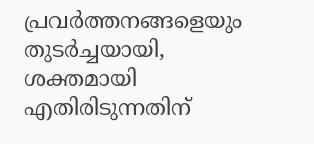പ്രവർത്തനങ്ങളെയും തുടർച്ചയായി, ശക്തമായി എതിരിടുന്നതിന്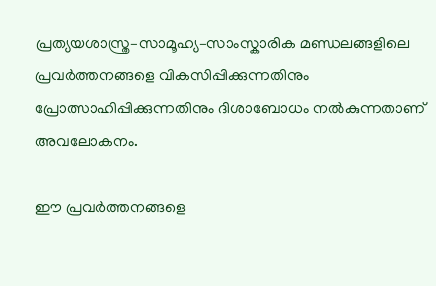പ്രത്യയശാസ്ത്ര–സാമൂഹ്യ–സാംസ്കാരിക മണ്ഡലങ്ങളിലെ പ്രവർത്തനങ്ങളെ വികസിപ്പിക്കുന്നതിനും പ്രോത്സാഹിപ്പിക്കുന്നതിനും ദിശാബോധം നൽകുന്നതാണ് അവലോകനം.

ഈ പ്രവർത്തനങ്ങളെ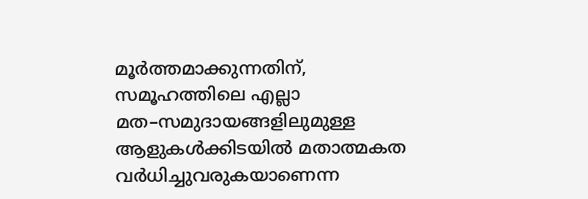മൂർത്തമാക്കുന്നതിന്, സമൂഹത്തിലെ എല്ലാ മത–സമുദായങ്ങളിലുമുള്ള ആളുകൾക്കിടയിൽ മതാത്മകത വർധിച്ചുവരുകയാണെന്ന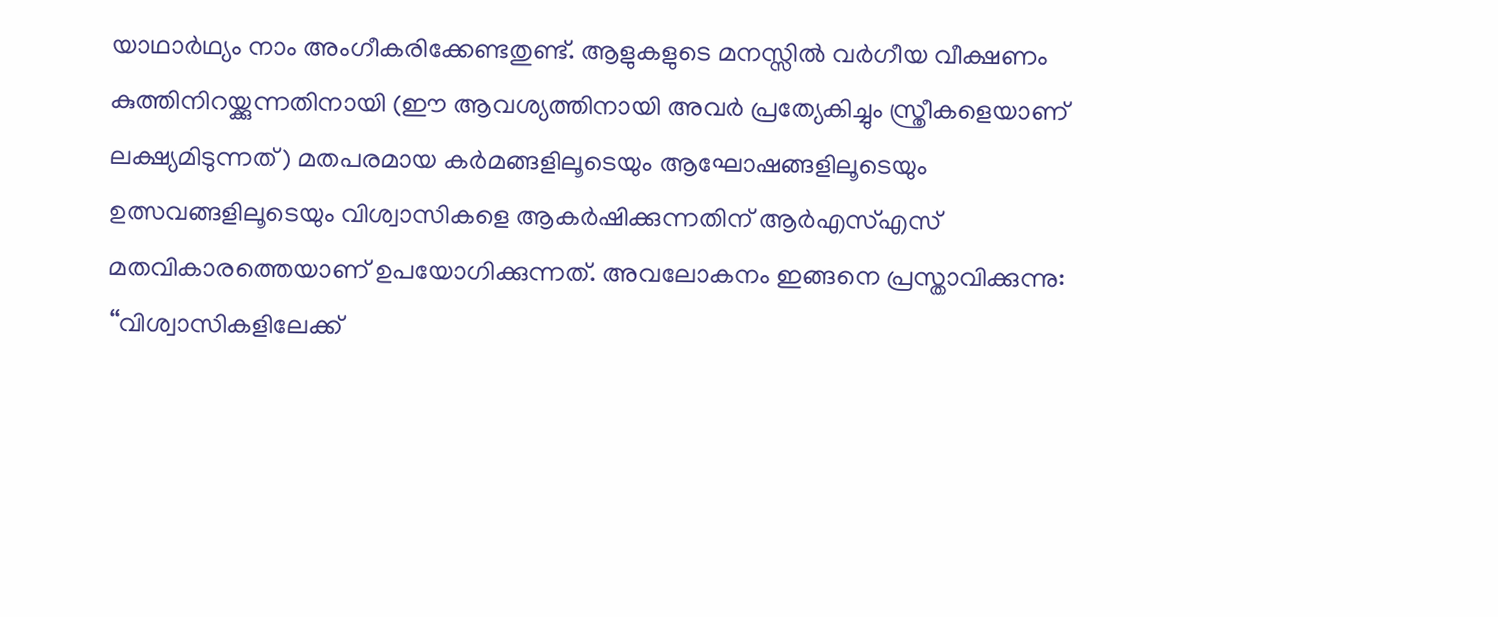യാഥാർഥ്യം നാം അംഗീകരിക്കേണ്ടതുണ്ട്. ആളുകളുടെ മനസ്സിൽ വർഗീയ വീക്ഷണം കുത്തിനിറയ്ക്കുന്നതിനായി (ഈ ആവശ്യത്തിനായി അവർ പ്രത്യേകിച്ചും സ്ത്രീകളെയാണ് ലക്ഷ്യമിടുന്നത്) മതപരമായ കർമങ്ങളിലൂടെയും ആഘോഷങ്ങളിലൂടെയും ഉത്സവങ്ങളിലൂടെയും വിശ്വാസികളെ ആകർഷിക്കുന്നതിന് ആർഎസ്എസ് മതവികാരത്തെയാണ് ഉപയോഗിക്കുന്നത്. അവലോകനം ഇങ്ങനെ പ്രസ്താവിക്കുന്നു: ‘‘വിശ്വാസികളിലേക്ക്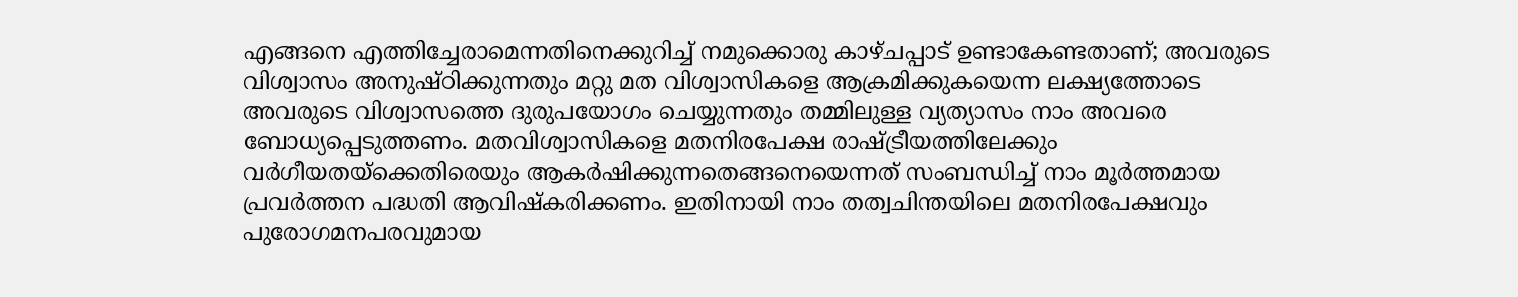എങ്ങനെ എത്തിച്ചേരാമെന്നതിനെക്കുറിച്ച് നമുക്കൊരു കാഴ്ചപ്പാട് ഉണ്ടാകേണ്ടതാണ്; അവരുടെ വിശ്വാസം അനുഷ്ഠിക്കുന്നതും മറ്റു മത വിശ്വാസികളെ ആക്രമിക്കുകയെന്ന ലക്ഷ്യത്തോടെ അവരുടെ വിശ്വാസത്തെ ദുരുപയോഗം ചെയ്യുന്നതും തമ്മിലുള്ള വ്യത്യാസം നാം അവരെ ബോധ്യപ്പെടുത്തണം. മതവിശ്വാസികളെ മതനിരപേക്ഷ രാഷ്ട്രീയത്തിലേക്കും വർഗീയതയ്ക്കെതിരെയും ആകർഷിക്കുന്നതെങ്ങനെയെന്നത് സംബന്ധിച്ച് നാം മൂർത്തമായ പ്രവർത്തന പദ്ധതി ആവിഷ്കരിക്കണം. ഇതിനായി നാം തത്വചിന്തയിലെ മതനിരപേക്ഷവും പുരോഗമനപരവുമായ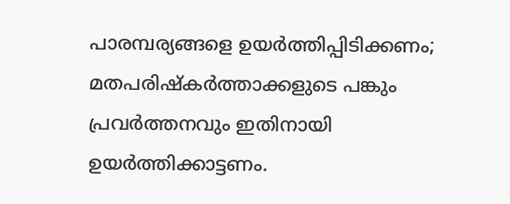പാരമ്പര്യങ്ങളെ ഉയർത്തിപ്പിടിക്കണം; മതപരിഷ്കർത്താക്കളുടെ പങ്കും പ്രവർത്തനവും ഇതിനായി ഉയർത്തിക്കാട്ടണം.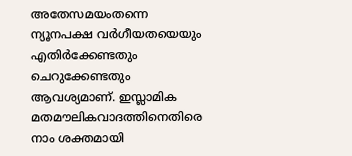അതേസമയംതന്നെ ന്യൂനപക്ഷ വർഗീയതയെയും എതിർക്കേണ്ടതും ചെറുക്കേണ്ടതും ആവശ്യമാണ്. ഇസ്ലാമിക മതമൗലികവാദത്തിനെതിരെ നാം ശക്തമായി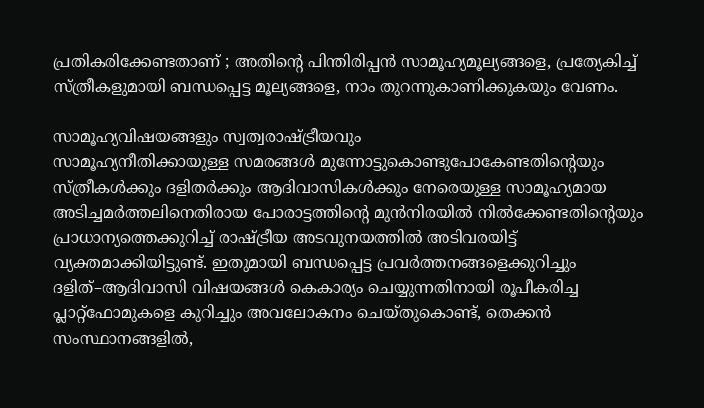പ്രതികരിക്കേണ്ടതാണ് ; അതിന്റെ പിന്തിരിപ്പൻ സാമൂഹ്യമൂല്യങ്ങളെ, പ്രത്യേകിച്ച് സ്ത്രീകളുമായി ബന്ധപ്പെട്ട മൂല്യങ്ങളെ, നാം തുറന്നുകാണിക്കുകയും വേണം.

സാമൂഹ്യവിഷയങ്ങളും സ്വത്വരാഷ്ട്രീയവും
സാമൂഹ്യനീതിക്കായുള്ള സമരങ്ങൾ മുന്നോട്ടുകൊണ്ടുപോകേണ്ടതിന്റെയും സ്ത്രീകൾക്കും ദളിതർക്കും ആദിവാസികൾക്കും നേരെയുള്ള സാമൂഹ്യമായ അടിച്ചമർത്തലിനെതിരായ പോരാട്ടത്തിന്റെ മുൻനിരയിൽ നിൽക്കേണ്ടതിന്റെയും പ്രാധാന്യത്തെക്കുറിച്ച് രാഷ്ട്രീയ അടവുനയത്തിൽ അടിവരയിട്ട് വ്യക്തമാക്കിയിട്ടുണ്ട്. ഇതുമായി ബന്ധപ്പെട്ട പ്രവർത്തനങ്ങളെക്കുറിച്ചും ദളിത്–ആദിവാസി വിഷയങ്ങൾ കെകാര്യം ചെയ്യുന്നതിനായി രൂപീകരിച്ച പ്ലാറ്റ്ഫോമുകളെ കുറിച്ചും അവലോകനം ചെയ്തുകൊണ്ട്, തെക്കൻ സംസ്ഥാനങ്ങളിൽ,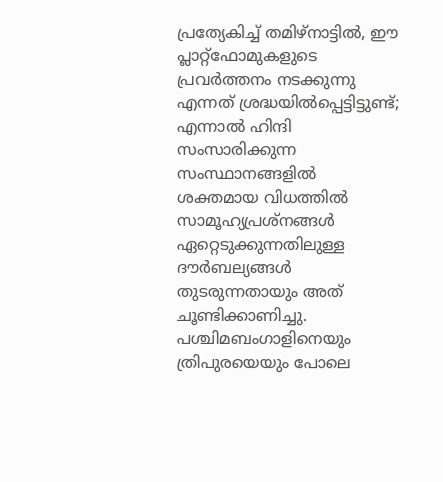പ്രത്യേകിച്ച് തമിഴ്നാട്ടിൽ, ഈ പ്ലാറ്റ്ഫോമുകളുടെ പ്രവർത്തനം നടക്കുന്നു എന്നത് ശ്രദ്ധയിൽപ്പെട്ടിട്ടുണ്ട്; എന്നാൽ ഹിന്ദി സംസാരിക്കുന്ന സംസ്ഥാനങ്ങളിൽ ശക്തമായ വിധത്തിൽ സാമൂഹ്യപ്രശ്നങ്ങൾ ഏറ്റെടുക്കുന്നതിലുള്ള ദൗർബല്യങ്ങൾ തുടരുന്നതായും അത് ചൂണ്ടിക്കാണിച്ചു. പശ്ചിമബംഗാളിനെയും ത്രിപുരയെയും പോലെ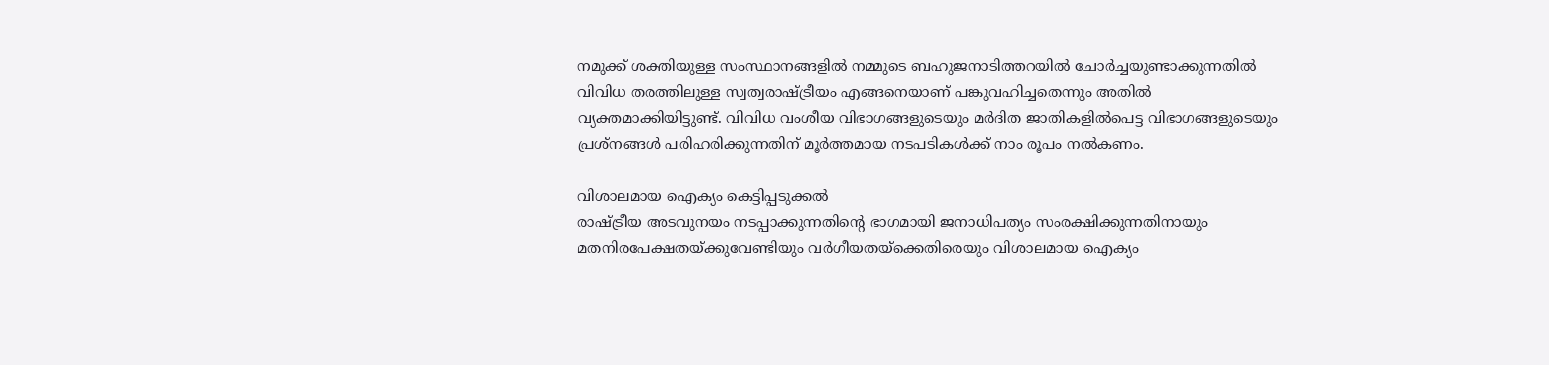നമുക്ക് ശക്തിയുള്ള സംസ്ഥാനങ്ങളിൽ നമ്മുടെ ബഹുജനാടിത്തറയിൽ ചോർച്ചയുണ്ടാക്കുന്നതിൽ വിവിധ തരത്തിലുള്ള സ്വത്വരാഷ്ട്രീയം എങ്ങനെയാണ് പങ്കുവഹിച്ചതെന്നും അതിൽ വ്യക്തമാക്കിയിട്ടുണ്ട്. വിവിധ വംശീയ വിഭാഗങ്ങളുടെയും മർദിത ജാതികളിൽപെട്ട വിഭാഗങ്ങളുടെയും പ്രശ്നങ്ങൾ പരിഹരിക്കുന്നതിന് മൂർത്തമായ നടപടികൾക്ക് നാം രൂപം നൽകണം.

വിശാലമായ ഐക്യം കെട്ടിപ്പടുക്കൽ
രാഷ്ട്രീയ അടവുനയം നടപ്പാക്കുന്നതിന്റെ ഭാഗമായി ജനാധിപത്യം സംരക്ഷിക്കുന്നതിനായും മതനിരപേക്ഷതയ്ക്കുവേണ്ടിയും വർഗീയതയ്ക്കെതിരെയും വിശാലമായ ഐക്യം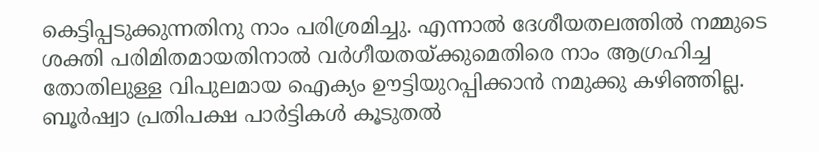കെട്ടിപ്പടുക്കുന്നതിനു നാം പരിശ്രമിച്ചു. എന്നാൽ ദേശീയതലത്തിൽ നമ്മുടെ ശക്തി പരിമിതമായതിനാൽ വർഗീയതയ്ക്കുമെതിരെ നാം ആഗ്രഹിച്ച തോതിലുള്ള വിപുലമായ ഐക്യം ഊട്ടിയുറപ്പിക്കാൻ നമുക്കു കഴിഞ്ഞില്ല. ബൂർഷ്വാ പ്രതിപക്ഷ പാർട്ടികൾ കൂടുതൽ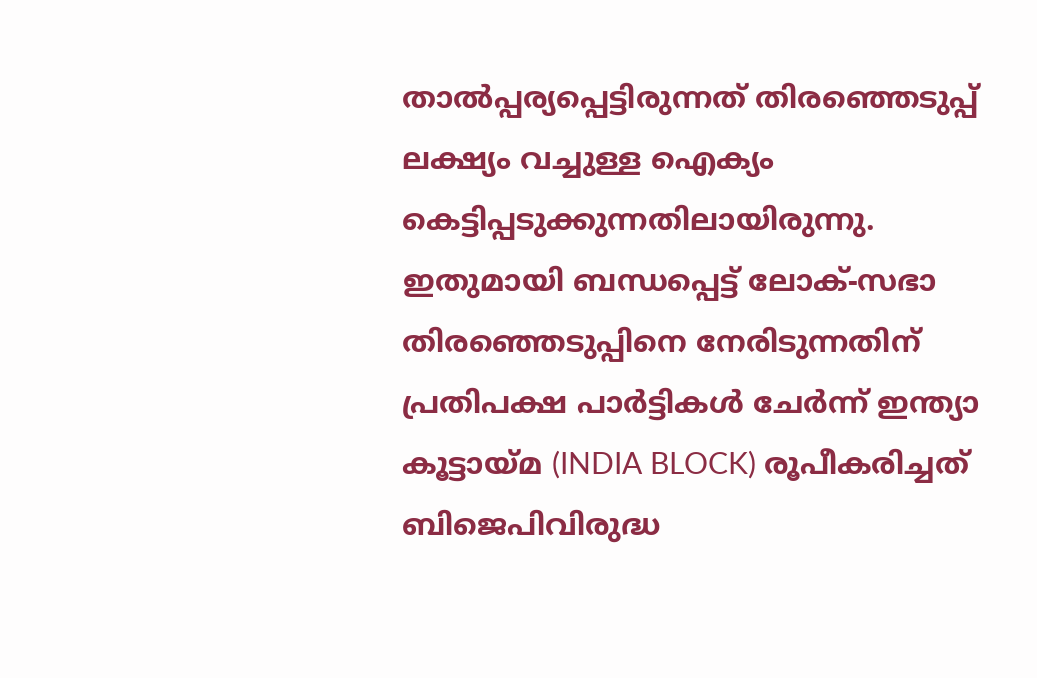താൽപ്പര്യപ്പെട്ടിരുന്നത് തിരഞ്ഞെടുപ്പ് ലക്ഷ്യം വച്ചുള്ള ഐക്യം കെട്ടിപ്പടുക്കുന്നതിലായിരുന്നു. ഇതുമായി ബന്ധപ്പെട്ട് ലോക്-സഭാ തിരഞ്ഞെടുപ്പിനെ നേരിടുന്നതിന് പ്രതിപക്ഷ പാർട്ടികൾ ചേർന്ന് ഇന്ത്യാ കൂട്ടായ്മ (INDIA BLOCK) രൂപീകരിച്ചത് ബിജെപിവിരുദ്ധ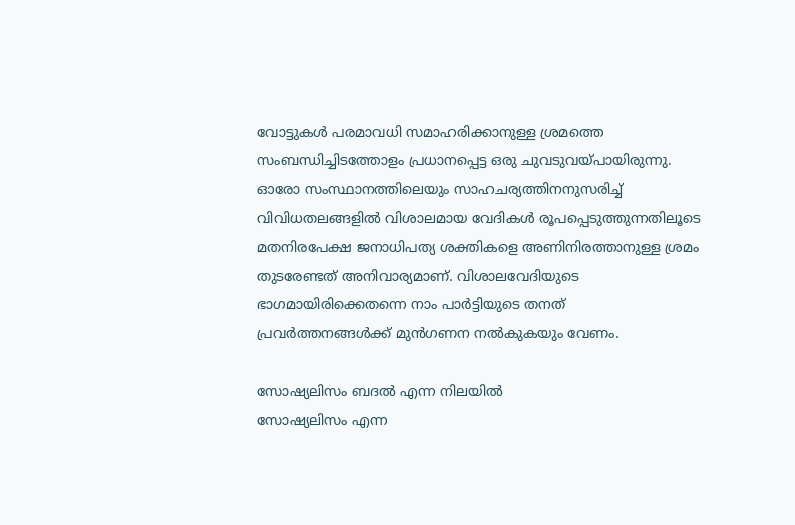വോട്ടുകൾ പരമാവധി സമാഹരിക്കാനുള്ള ശ്രമത്തെ സംബന്ധിച്ചിടത്തോളം പ്രധാനപ്പെട്ട ഒരു ചുവടുവയ്പായിരുന്നു. ഓരോ സംസ്ഥാനത്തിലെയും സാഹചര്യത്തിനനുസരിച്ച് വിവിധതലങ്ങളിൽ വിശാലമായ വേദികൾ രൂപപ്പെടുത്തുന്നതിലൂടെ മതനിരപേക്ഷ ജനാധിപത്യ ശക്തികളെ അണിനിരത്താനുള്ള ശ്രമം തുടരേണ്ടത് അനിവാര്യമാണ്. വിശാലവേദിയുടെ ഭാഗമായിരിക്കെതന്നെ നാം പാർട്ടിയുടെ തനത് പ്രവർത്തനങ്ങൾക്ക് മുൻഗണന നൽകുകയും വേണം.

സോഷ്യലിസം ബദൽ എന്ന നിലയിൽ
സോഷ്യലിസം എന്ന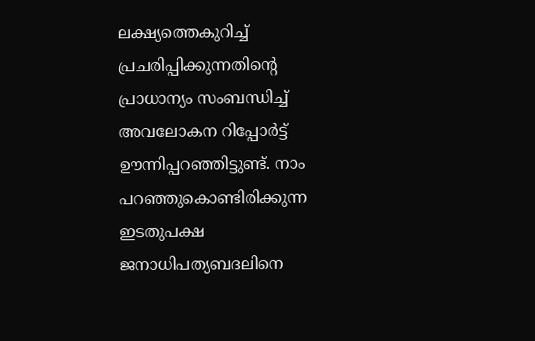ലക്ഷ്യത്തെകുറിച്ച് പ്രചരിപ്പിക്കുന്നതിന്റെ പ്രാധാന്യം സംബന്ധിച്ച് അവലോകന റിപ്പോർട്ട് ഊന്നിപ്പറഞ്ഞിട്ടുണ്ട്. നാം പറഞ്ഞുകൊണ്ടിരിക്കുന്ന ഇടതുപക്ഷ ജനാധിപത്യബദലിനെ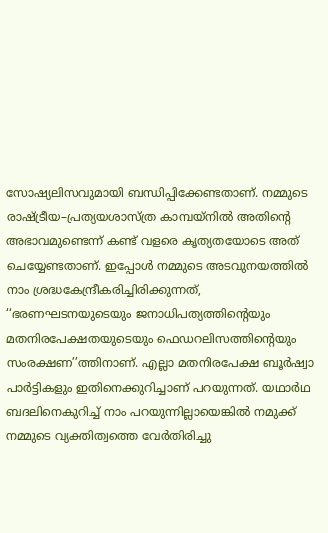സോഷ്യലിസവുമായി ബന്ധിപ്പിക്കേണ്ടതാണ്. നമ്മുടെ രാഷ്ട്രീയ–പ്രത്യയശാസ്ത്ര കാമ്പയ്നിൽ അതിന്റെ അഭാവമുണ്ടെന്ന് കണ്ട് വളരെ കൃത്യതയോടെ അത് ചെയ്യേണ്ടതാണ്. ഇപ്പോൾ നമ്മുടെ അടവുനയത്തിൽ നാം ശ്രദ്ധകേന്ദ്രീകരിച്ചിരിക്കുന്നത്, ‘‘ഭരണഘടനയുടെയും ജനാധിപത്യത്തിന്റെയും മതനിരപേക്ഷതയുടെയും ഫെഡറലിസത്തിന്റെയും സംരക്ഷണ’’ത്തിനാണ്. എല്ലാ മതനിരപേക്ഷ ബൂർഷ്വാ പാർട്ടികളും ഇതിനെക്കുറിച്ചാണ് പറയുന്നത്. യഥാർഥ ബദലിനെകുറിച്ച് നാം പറയുന്നില്ലായെങ്കിൽ നമുക്ക് നമ്മുടെ വ്യക്തിത്വത്തെ വേർതിരിച്ചു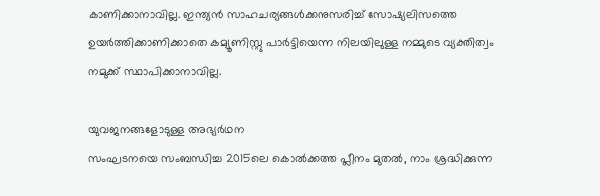കാണിക്കാനാവില്ല. ഇന്ത്യൻ സാഹചര്യങ്ങൾക്കനുസരിച്ച് സോഷ്യലിസത്തെ ഉയർത്തിക്കാണിക്കാതെ കമ്യൂണിസ്റ്റു പാർട്ടിയെന്ന നിലയിലുള്ള നമ്മുടെ വ്യക്തിത്വം നമുക്ക് സ്ഥാപിക്കാനാവില്ല.

യുവജനങ്ങളോടുള്ള അഭ്യർഥന
സംഘടനയെ സംബന്ധിച്ച 2015ലെ കൊൽക്കത്ത പ്ലീനം മുതൽ, നാം ശ്രദ്ധിക്കുന്ന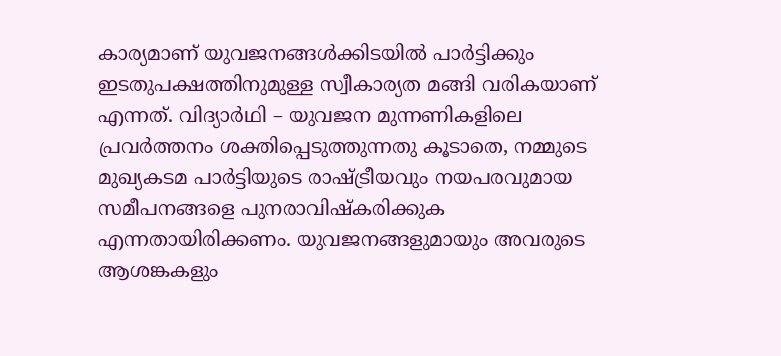കാര്യമാണ് യുവജനങ്ങൾക്കിടയിൽ പാർട്ടിക്കും ഇടതുപക്ഷത്തിനുമുള്ള സ്വീകാര്യത മങ്ങി വരികയാണ് എന്നത്. വിദ്യാർഥി – യുവജന മുന്നണികളിലെ പ്രവർത്തനം ശക്തിപ്പെടുത്തുന്നതു കൂടാതെ, നമ്മുടെ മുഖ്യകടമ പാർട്ടിയുടെ രാഷ്ട്രീയവും നയപരവുമായ സമീപനങ്ങളെ പുനരാവിഷ്കരിക്കുക എന്നതായിരിക്കണം. യുവജനങ്ങളുമായും അവരുടെ ആശങ്കകളും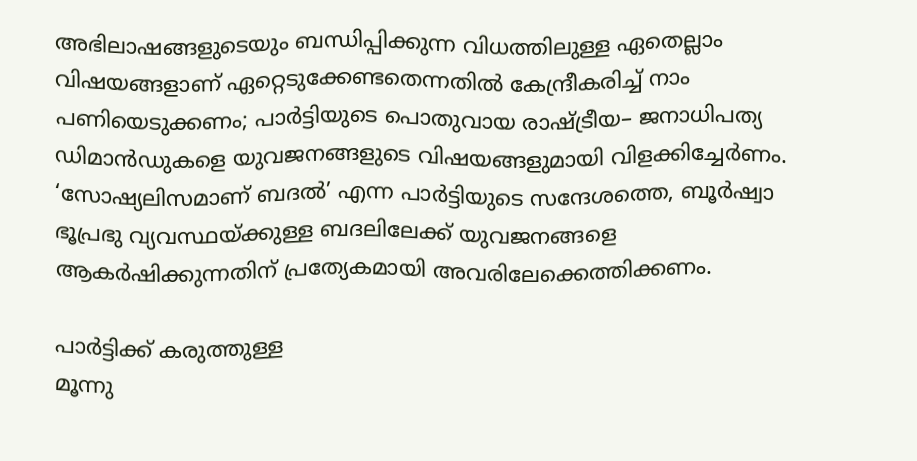അഭിലാഷങ്ങളുടെയും ബന്ധിപ്പിക്കുന്ന വിധത്തിലുള്ള ഏതെല്ലാം വിഷയങ്ങളാണ് ഏറ്റെടുക്കേണ്ടതെന്നതിൽ കേന്ദ്രീകരിച്ച് നാം പണിയെടുക്കണം; പാർട്ടിയുടെ പൊതുവായ രാഷ്ട്രീയ– ജനാധിപത്യ ഡിമാൻഡുകളെ യുവജനങ്ങളുടെ വിഷയങ്ങളുമായി വിളക്കിച്ചേർണം. ‘സോഷ്യലിസമാണ് ബദൽ’ എന്ന പാർട്ടിയുടെ സന്ദേശത്തെ, ബൂർഷ്വാ ഭൂപ്രഭു വ്യവസ്ഥയ്ക്കുള്ള ബദലിലേക്ക് യുവജനങ്ങളെ ആകർഷിക്കുന്നതിന് പ്രത്യേകമായി അവരിലേക്കെത്തിക്കണം.

പാർട്ടിക്ക് കരുത്തുള്ള
മൂന്നു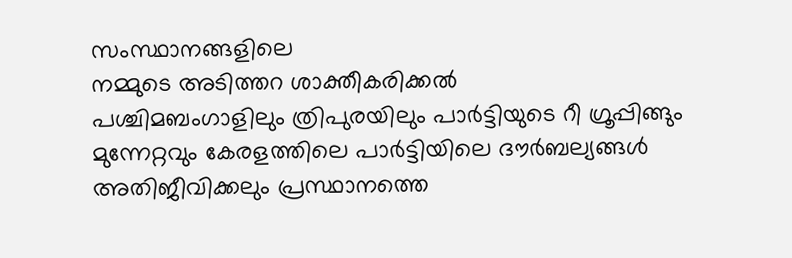സംസ്ഥാനങ്ങളിലെ
നമ്മുടെ അടിത്തറ ശാക്തീകരിക്കൽ
പശ്ചിമബംഗാളിലും ത്രിപുരയിലും പാർട്ടിയുടെ റീ ഗ്രൂപ്പിങ്ങും മുന്നേറ്റവും കേരളത്തിലെ പാർട്ടിയിലെ ദൗർബല്യങ്ങൾ അതിജീവിക്കലും പ്രസ്ഥാനത്തെ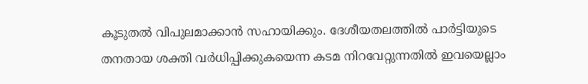കൂടുതൽ വിപുലമാക്കാൻ സഹായിക്കും. ദേശീയതലത്തിൽ പാർട്ടിയുടെ തനതായ ശക്തി വർധിപ്പിക്കുകയെന്ന കടമ നിറവേറ്റുന്നതിൽ ഇവയെല്ലാം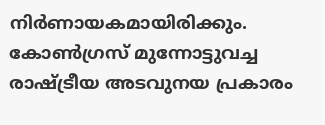നിർണായകമായിരിക്കും. കോൺഗ്രസ് മുന്നോട്ടുവച്ച രാഷ്ട്രീയ അടവുനയ പ്രകാരം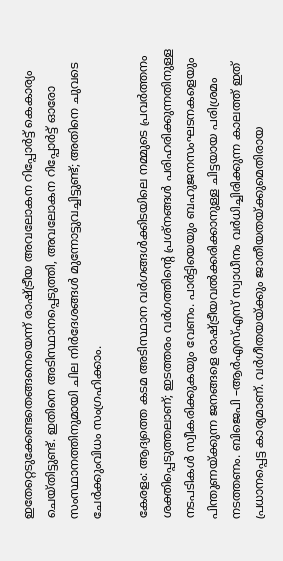ഇതേറ്റെടുക്കേണ്ടതെങ്ങനെയെന്ന് രാഷ്ട്രീയ അവലോകന റിപ്പോർട്ട് കെകാര്യം ചെയ്തിട്ടുണ്ട്. ഇതിനെ അടിസ്ഥാനപ്പെടുത്തി, അവലോകന റിപ്പോർട്ട് ഓരോ സംസ്ഥാനത്തിനുമായി ചില നിർദേശങ്ങൾ മുന്നോട്ടുവച്ചിട്ടുണ്ട്; അതിനെ ചുവടെ ചേർക്കുംവിധം സംഗ്രഹിക്കാം.

കേരളം: ആദ്യത്തെ കടമ അടിസ്ഥാന വർഗങ്ങൾക്കിടയിലെ നമ്മുടെ പ്രവർത്തനം ശക്തിപ്പെടുത്തലാണ്; ഇടത്തരം വർഗത്തിന്റെ പ്രശ്നങ്ങൾ പരിഹരിക്കുന്നതിനുള്ള നടപടികൾ സ്വീകരിക്കുകയും വേണം. പാർട്ടിയെയും ബഹുജനസംഘടനകളെയും പിന്തുണയ്ക്കുന്ന ജനങ്ങളെ രാഷ്ട്രീയവൽക്കരിക്കാനുള്ള ചിട്ടയായ പരിശ്രമം നടത്തണം. ബിജെപി –ആർഎസ്എസ് സ്വാധീനം വർധിച്ചിരിക്കുന്ന കാലത്ത് ഇത് പ്രധാനപ്പെട്ട കാര്യമാണ്. വർഗീതയയ്ക്കും ജാതീയതയ്ക്കുമെതിരായ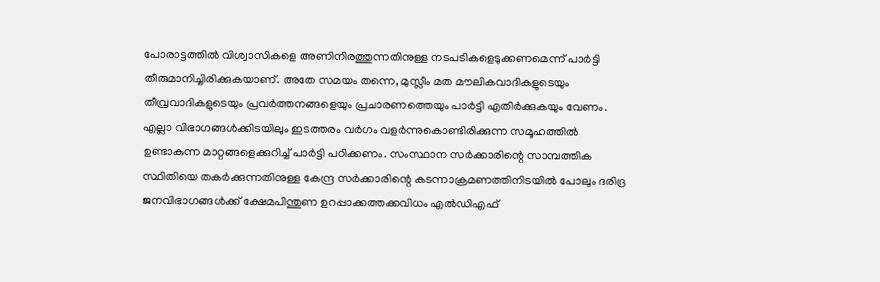പോരാട്ടത്തിൽ വിശ്വാസികളെ അണിനിരത്തുന്നതിനുള്ള നടപടികളെടുക്കണമെന്ന് പാർട്ടി തീരുമാനിച്ചിരിക്കുകയാണ്. അതേ സമയം തന്നെ, മുസ്ലീം മത മൗലികവാദികളുടെയും തീവ്രവാദികളുടെയും പ്രവർത്തനങ്ങളെയും പ്രചാരണത്തെയും പാർട്ടി എതിർക്കുകയും വേണം. എല്ലാ വിഭാഗങ്ങൾക്കിടയിലും ഇടത്തരം വർഗം വളർന്നുകൊണ്ടിരിക്കുന്ന സമൂഹത്തിൽ ഉണ്ടാകുന്ന മാറ്റങ്ങളെക്കുറിച്ച് പാർട്ടി പഠിക്കണം. സംസ്ഥാന സർക്കാരിന്റെ സാമ്പത്തിക സ്ഥിതിയെ തകർക്കുന്നതിനുള്ള കേന്ദ്ര സർക്കാരിന്റെ കടന്നാക്രമണത്തിനിടയിൽ പോലും ദരിദ്ര ജനവിഭാഗങ്ങൾക്ക് ക്ഷേമപിന്തുണ ഉറപ്പാക്കത്തക്കവിധം എൽഡിഎഫ്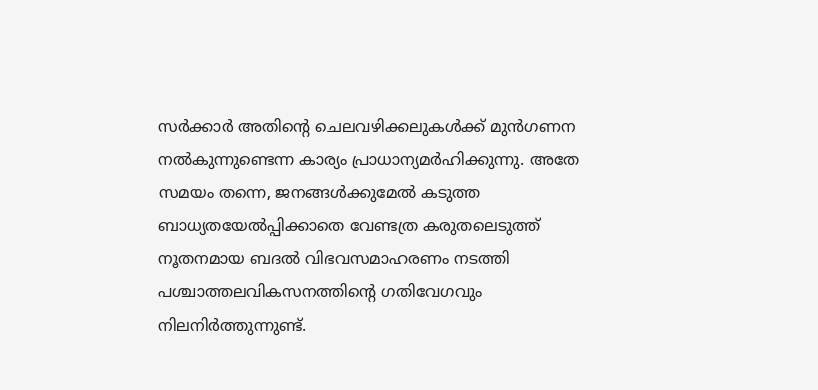സർക്കാർ അതിന്റെ ചെലവഴിക്കലുകൾക്ക് മുൻഗണന നൽകുന്നുണ്ടെന്ന കാര്യം പ്രാധാന്യമർഹിക്കുന്നു. അതേ സമയം തന്നെ, ജനങ്ങൾക്കുമേൽ കടുത്ത ബാധ്യതയേൽപ്പിക്കാതെ വേണ്ടത്ര കരുതലെടുത്ത് നൂതനമായ ബദൽ വിഭവസമാഹരണം നടത്തി പശ്ചാത്തലവികസനത്തിന്റെ ഗതിവേഗവും നിലനിർത്തുന്നുണ്ട്.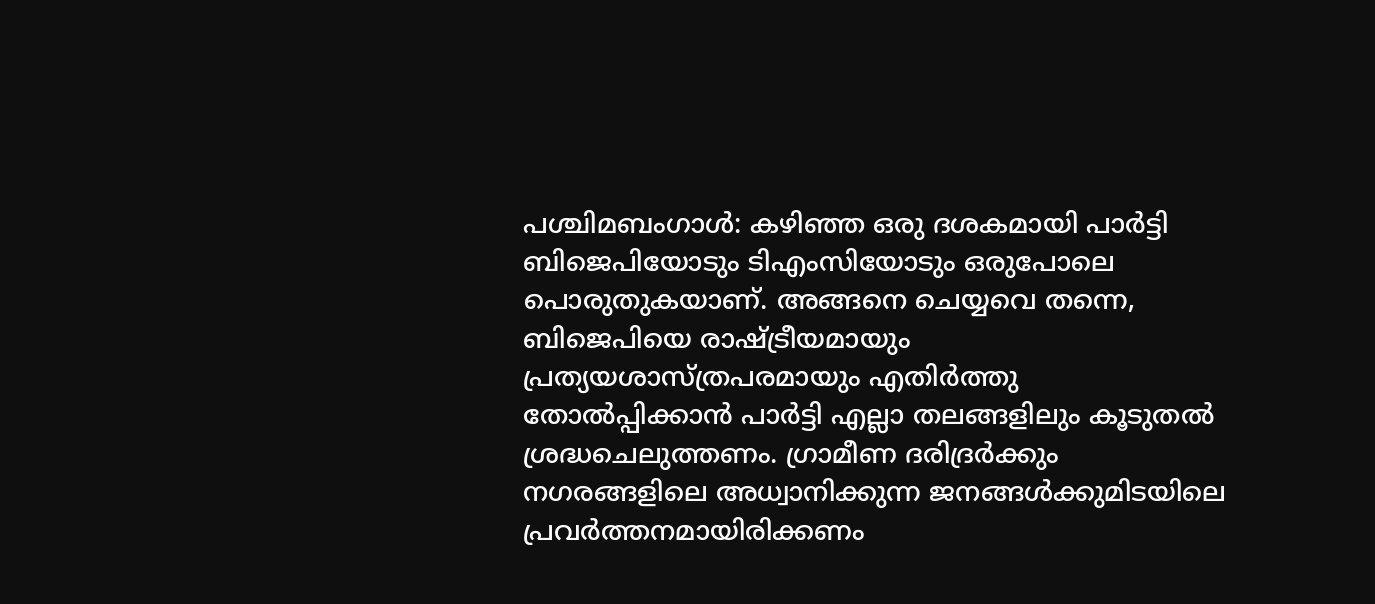പശ്ചിമബംഗാൾ: കഴിഞ്ഞ ഒരു ദശകമായി പാർട്ടി ബിജെപിയോടും ടിഎംസിയോടും ഒരുപോലെ പൊരുതുകയാണ്. അങ്ങനെ ചെയ്യവെ തന്നെ, ബിജെപിയെ രാഷ്ട്രീയമായും പ്രത്യയശാസ്ത്രപരമായും എതിർത്തു തോൽപ്പിക്കാൻ പാർട്ടി എല്ലാ തലങ്ങളിലും കൂടുതൽ ശ്രദ്ധചെലുത്തണം. ഗ്രാമീണ ദരിദ്രർക്കും നഗരങ്ങളിലെ അധ്വാനിക്കുന്ന ജനങ്ങൾക്കുമിടയിലെ പ്രവർത്തനമായിരിക്കണം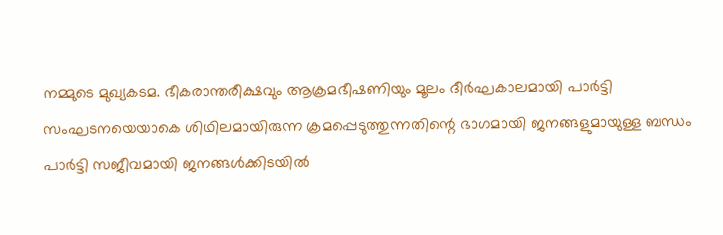നമ്മുടെ മുഖ്യകടമ. ഭീകരാന്തരീക്ഷവും ആക്രമഭീഷണിയും മൂലം ദീർഘകാലമായി പാർട്ടി സംഘടനയെയാകെ ശിഥിലമായിരുന്ന ക്രമപ്പെടുത്തുന്നതിന്റെ ഭാഗമായി ജനങ്ങളുമായുള്ള ബന്ധം പാർട്ടി സജീവമായി ജനങ്ങൾക്കിടയിൽ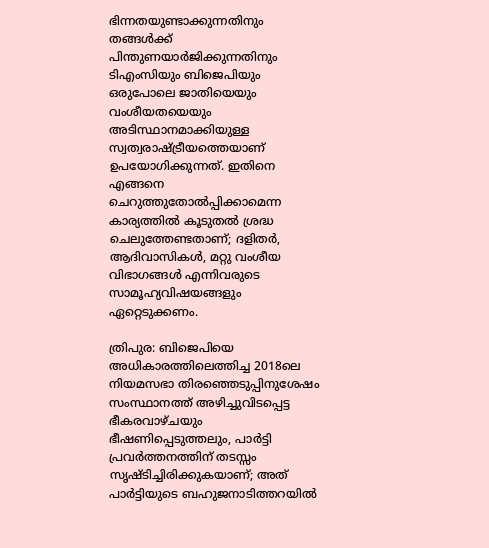ഭിന്നതയുണ്ടാക്കുന്നതിനും തങ്ങൾക്ക് പിന്തുണയാർജിക്കുന്നതിനും ടിഎംസിയും ബിജെപിയും ഒരുപോലെ ജാതിയെയും വംശീയതയെയും അടിസ്ഥാനമാക്കിയുള്ള സ്വത്വരാഷ്ട്രീയത്തെയാണ് ഉപയോഗിക്കുന്നത്. ഇതിനെ എങ്ങനെ ചെറുത്തുതോൽപ്പിക്കാമെന്ന കാര്യത്തിൽ കൂടുതൽ ശ്രദ്ധ ചെലുത്തേണ്ടതാണ്; ദളിതർ, ആദിവാസികൾ, മറ്റു വംശീയ വിഭാഗങ്ങൾ എന്നിവരുടെ സാമൂഹ്യവിഷയങ്ങളും ഏറ്റെടുക്കണം.

ത്രിപുര: ബിജെപിയെ അധികാരത്തിലെത്തിച്ച 2018ലെ നിയമസഭാ തിരഞ്ഞെടുപ്പിനുശേഷം സംസ്ഥാനത്ത് അഴിച്ചുവിടപ്പെട്ട ഭീകരവാഴ്ചയും ഭീഷണിപ്പെടുത്തലും, പാർട്ടി പ്രവർത്തനത്തിന് തടസ്സം സൃഷ്ടിച്ചിരിക്കുകയാണ്; അത് പാർട്ടിയുടെ ബഹുജനാടിത്തറയിൽ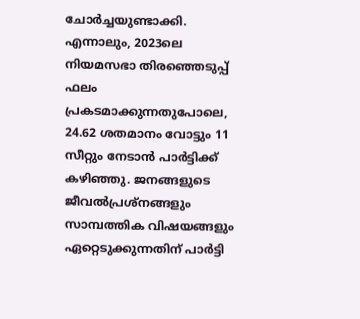ചോർച്ചയുണ്ടാക്കി. എന്നാലും, 2023ലെ നിയമസഭാ തിരഞ്ഞെടുപ്പ് ഫലം പ്രകടമാക്കുന്നതുപോലെ, 24.62 ശതമാനം വോട്ടും 11 സീറ്റും നേടാൻ പാർട്ടിക്ക് കഴിഞ്ഞു. ജനങ്ങളുടെ ജീവൽപ്രശ്നങ്ങളും സാമ്പത്തിക വിഷയങ്ങളും ഏറ്റെടുക്കുന്നതിന് പാർട്ടി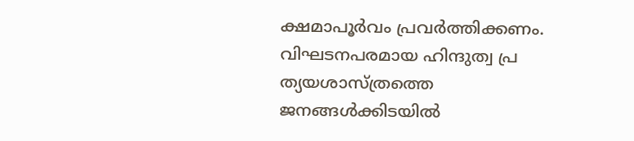ക്ഷമാപൂർവം പ്രവർത്തിക്കണം. വിഘടനപരമായ ഹിന്ദുത്വ പ്ര
ത്യയശാസ്ത്രത്തെ ജനങ്ങൾക്കിടയിൽ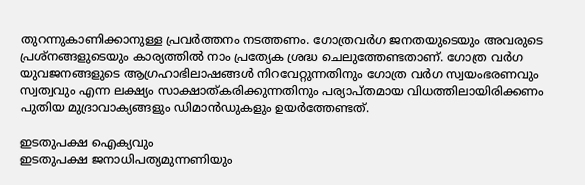തുറന്നുകാണിക്കാനുള്ള പ്രവർത്തനം നടത്തണം. ഗോത്രവർഗ ജനതയുടെയും അവരുടെ പ്രശ്നങ്ങളുടെയും കാര്യത്തിൽ നാം പ്രത്യേക ശ്രദ്ധ ചെലുത്തേണ്ടതാണ്. ഗോത്ര വർഗ യുവജനങ്ങളുടെ ആഗ്രഹാഭിലാഷങ്ങൾ നിറവേറ്റുന്നതിനും ഗോത്ര വർഗ സ്വയംഭരണവും സ്വത്വവും എന്ന ലക്ഷ്യം സാക്ഷാത്കരിക്കുന്നതിനും പര്യാപ്തമായ വിധത്തിലായിരിക്കണം പുതിയ മുദ്രാവാക്യങ്ങളും ഡിമാൻഡുകളും ഉയർത്തേണ്ടത്.

ഇടതുപക്ഷ ഐക്യവും
ഇടതുപക്ഷ ജനാധിപത്യമുന്നണിയും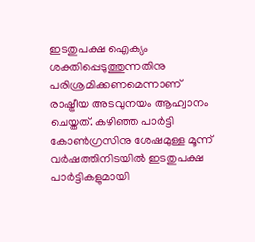ഇടതുപക്ഷ ഐക്യം ശക്തിപ്പെടുത്തുന്നതിനു പരിശ്രമിക്കണമെന്നാണ് രാഷ്ട്രീയ അടവുനയം ആഹ്വാനം ചെയ്തത്. കഴിഞ്ഞ പാർട്ടി കോൺഗ്രസിനു ശേഷമുള്ള മൂന്ന് വർഷത്തിനിടയിൽ ഇടതുപക്ഷ പാർട്ടികളുമായി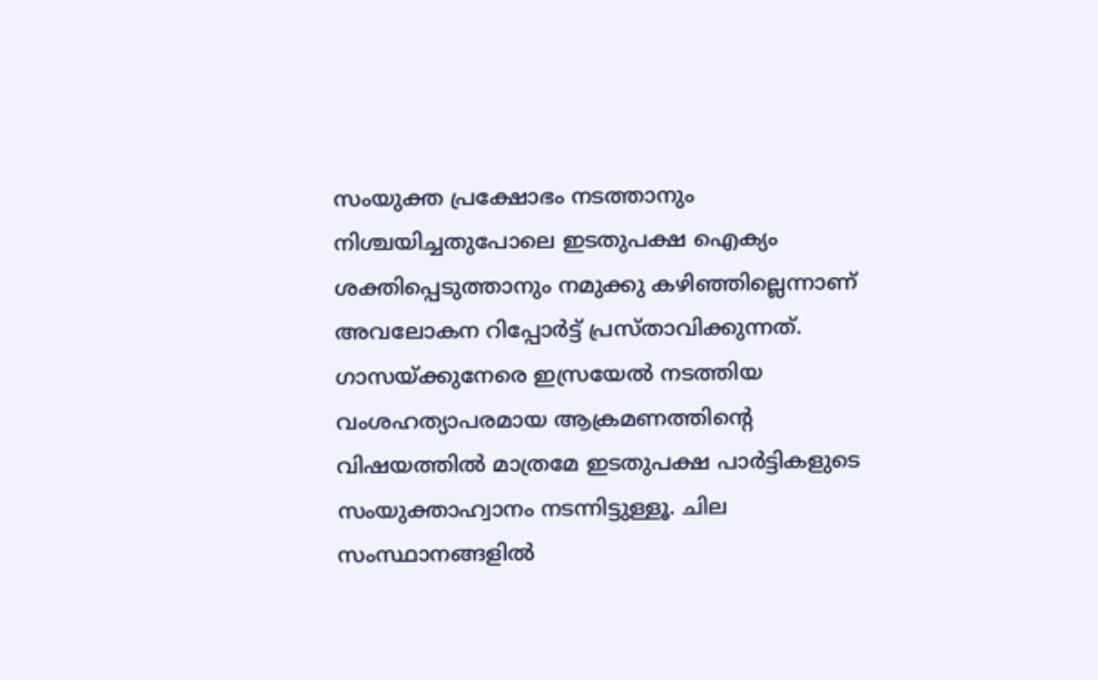സംയുക്ത പ്രക്ഷോഭം നടത്താനും നിശ്ചയിച്ചതുപോലെ ഇടതുപക്ഷ ഐക്യം ശക്തിപ്പെടുത്താനും നമുക്കു കഴിഞ്ഞില്ലെന്നാണ് അവലോകന റിപ്പോർട്ട് പ്രസ്താവിക്കുന്നത്. ഗാസയ്ക്കുനേരെ ഇസ്രയേൽ നടത്തിയ വംശഹത്യാപരമായ ആക്രമണത്തിന്റെ വിഷയത്തിൽ മാത്രമേ ഇടതുപക്ഷ പാർട്ടികളുടെ സംയുക്താഹ്വാനം നടന്നിട്ടുള്ളൂ. ചില സംസ്ഥാനങ്ങളിൽ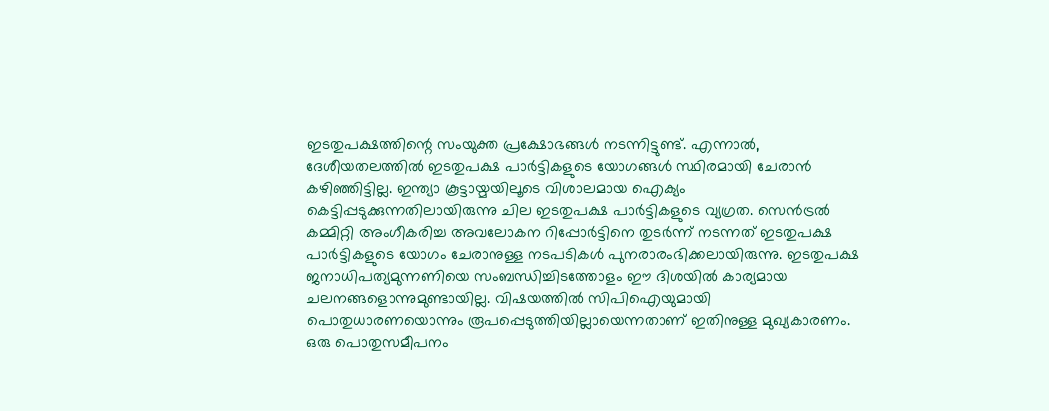ഇടതുപക്ഷത്തിന്റെ സംയുക്ത പ്രക്ഷോഭങ്ങൾ നടന്നിട്ടുണ്ട്. എന്നാൽ, ദേശീയതലത്തിൽ ഇടതുപക്ഷ പാർട്ടികളുടെ യോഗങ്ങൾ സ്ഥിരമായി ചേരാൻ കഴിഞ്ഞിട്ടില്ല. ഇന്ത്യാ കൂട്ടായ്മയിലൂടെ വിശാലമായ ഐക്യം കെട്ടിപ്പടുക്കുന്നതിലായിരുന്നു ചില ഇടതുപക്ഷ പാർട്ടികളുടെ വ്യഗ്രത. സെൻട്രൽ കമ്മിറ്റി അംഗീകരിച്ച അവലോകന റിപ്പോർട്ടിനെ തുടർന്ന് നടന്നത് ഇടതുപക്ഷ പാർട്ടികളുടെ യോഗം ചേരാനുള്ള നടപടികൾ പുനരാരംഭിക്കലായിരുന്നു. ഇടതുപക്ഷ ജനാധിപത്യമുന്നണിയെ സംബന്ധിച്ചിടത്തോളം ഈ ദിശയിൽ കാര്യമായ ചലനങ്ങളൊന്നുമുണ്ടായില്ല. വിഷയത്തിൽ സിപിഐയുമായി പൊതുധാരണയൊന്നും രൂപപ്പെടുത്തിയില്ലായെന്നതാണ് ഇതിനുള്ള മുഖ്യകാരണം. ഒരു പൊതുസമീപനം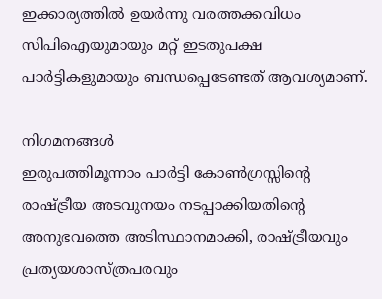ഇക്കാര്യത്തിൽ ഉയർന്നു വരത്തക്കവിധം സിപിഐയുമായും മറ്റ് ഇടതുപക്ഷ പാർട്ടികളുമായും ബന്ധപ്പെടേണ്ടത് ആവശ്യമാണ്.

നിഗമനങ്ങൾ
ഇരുപത്തിമൂന്നാം പാർട്ടി കോൺഗ്രസ്സിന്റെ രാഷ്ട്രീയ അടവുനയം നടപ്പാക്കിയതിന്റെ അനുഭവത്തെ അടിസ്ഥാനമാക്കി, രാഷ്ട്രീയവും പ്രത്യയശാസ്ത്രപരവും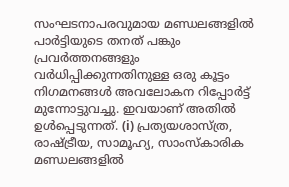സംഘടനാപരവുമായ മണ്ഡലങ്ങളിൽ പാർട്ടിയുടെ തനത് പങ്കും പ്രവർത്തനങ്ങളും വർധിപ്പിക്കുന്നതിനുള്ള ഒരു കൂട്ടം നിഗമനങ്ങൾ അവലോകന റിപ്പോർട്ട് മുന്നോട്ടുവച്ചു. ഇവയാണ് അതിൽ ഉൾപ്പെടുന്നത്. (i) പ്രത്യയശാസ്ത്ര, രാഷ്ട്രീയ, സാമൂഹ്യ, സാംസ്കാരിക മണ്ഡലങ്ങളിൽ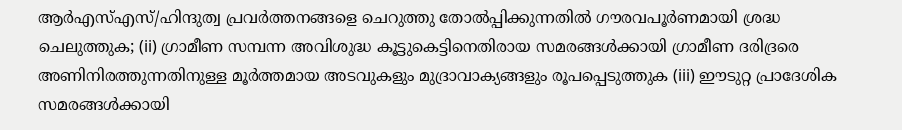ആർഎസ്എസ്/ഹിന്ദുത്വ പ്രവർത്തനങ്ങളെ ചെറുത്തു തോൽപ്പിക്കുന്നതിൽ ഗൗരവപൂർണമായി ശ്രദ്ധ ചെലുത്തുക; (ii) ഗ്രാമീണ സമ്പന്ന അവിശുദ്ധ കൂട്ടുകെട്ടിനെതിരായ സമരങ്ങൾക്കായി ഗ്രാമീണ ദരിദ്രരെ അണിനിരത്തുന്നതിനുള്ള മൂർത്തമായ അടവുകളും മുദ്രാവാക്യങ്ങളും രൂപപ്പെടുത്തുക (iii) ഈടുറ്റ പ്രാദേശിക സമരങ്ങൾക്കായി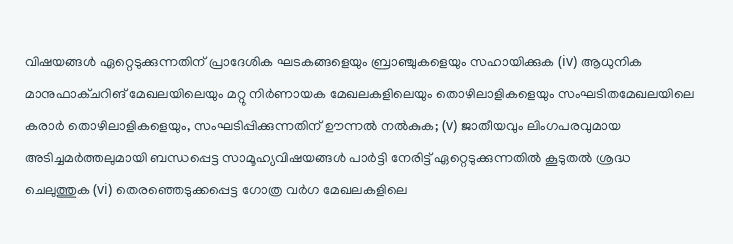വിഷയങ്ങൾ ഏറ്റെടുക്കുന്നതിന് പ്രാദേശിക ഘടകങ്ങളെയും ബ്രാഞ്ചുകളെയും സഹായിക്കുക (iv) ആധുനിക മാനുഫാക്ചറിങ് മേഖലയിലെയും മറ്റു നിർണായക മേഖലകളിലെയും തൊഴിലാളികളെയും സംഘടിതമേഖലയിലെ കരാർ തൊഴിലാളികളെയും, സംഘടിപ്പിക്കുന്നതിന് ഊന്നൽ നൽകുക; (v) ജാതീയവും ലിംഗപരവുമായ അടിച്ചമർത്തലുമായി ബന്ധപ്പെട്ട സാമൂഹ്യവിഷയങ്ങൾ പാർട്ടി നേരിട്ട് ഏറ്റെടുക്കുന്നതിൽ കൂടുതൽ ശ്രദ്ധ ചെലുത്തുക (vi) തെരഞ്ഞെടുക്കപ്പെട്ട ഗോത്ര വർഗ മേഖലകളിലെ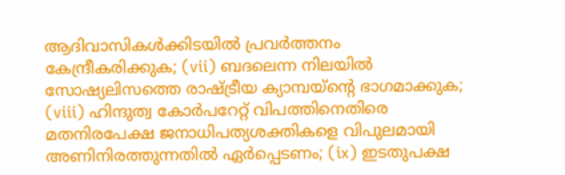ആദിവാസികൾക്കിടയിൽ പ്രവർത്തനം കേന്ദ്രീകരിക്കുക; (vii) ബദലെന്ന നിലയിൽ സോഷ്യലിസത്തെ രാഷ്ട്രീയ ക്യാമ്പയ്ന്റെ ഭാഗമാക്കുക; (viii) ഹിന്ദുത്വ കോർപറേറ്റ് വിപത്തിനെതിരെ മതനിരപേക്ഷ ജനാധിപത്യശക്തികളെ വിപുലമായി അണിനിരത്തുന്നതിൽ ഏർപ്പെടണം; (ix) ഇടതുപക്ഷ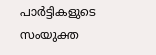പാർട്ടികളുടെ സംയുക്ത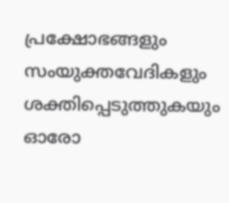പ്രക്ഷോഭങ്ങളും സംയുക്തവേദികളും ശക്തിപ്പെടുത്തുകയും ഓരോ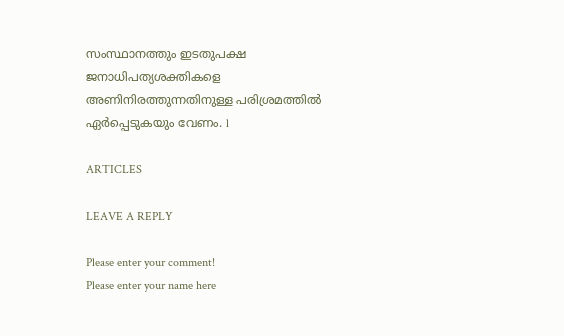സംസ്ഥാനത്തും ഇടതുപക്ഷ ജനാധിപത്യശക്തികളെ അണിനിരത്തുന്നതിനുള്ള പരിശ്രമത്തിൽ ഏർപ്പെടുകയും വേണം. l

ARTICLES

LEAVE A REPLY

Please enter your comment!
Please enter your name here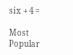six + 4 =

Most Popular